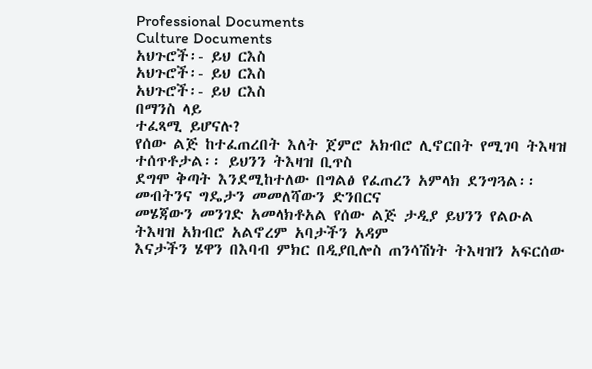Professional Documents
Culture Documents
አህጉሮች፡- ይህ ርእስ
አህጉሮች፡- ይህ ርእስ
አህጉሮች፡- ይህ ርእስ
በማንስ ላይ
ተፈጻሚ ይሆናሉ?
የሰው ልጅ ከተፈጠረበት እለት ጀምሮ አክብሮ ሊኖርበት የሚገባ ትእዛዝ ተሰጥቶታል፡፡ ይህንን ትእዛዝ ቢጥስ
ደግሞ ቅጣት እንደሚከተለው በግልፅ የፈጠረን አምላክ ደንግጓል፡፡ መብትንና ግዴታን መመለሻውን ድንበርና
መሄጃውን መንገድ አመላክቶአል የሰው ልጅ ታዲያ ይህንን የልዑል ትእዛዝ አክብሮ አልኖረም አባታችን አዳም
እናታችን ሄዋን በእባብ ምክር በዲያቢሎስ ጠንሳሽነት ትእዛዝን አፍርሰው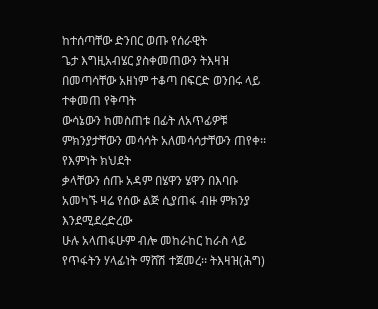ከተሰጣቸው ድንበር ወጡ የሰራዊት
ጌታ እግዚአብሄር ያስቀመጠውን ትእዛዝ በመጣሳቸው አዘነም ተቆጣ በፍርድ ወንበሩ ላይ ተቀመጠ የቅጣት
ውሳኔውን ከመስጠቱ በፊት ለአጥፊዎቹ ምክንያታቸውን መሳሳት አለመሳሳታቸውን ጠየቀ፡፡ የእምነት ክህደት
ቃላቸውን ሰጡ አዳም በሄዋን ሄዋን በእባቡ አመካኙ ዛሬ የሰው ልጅ ሲያጠፋ ብዙ ምክንያ እንደሚደረድረው
ሁሉ አላጠፋሁም ብሎ መከራከር ከራስ ላይ የጥፋትን ሃላፊነት ማሸሽ ተጀመረ፡፡ ትእዛዝ(ሕግ)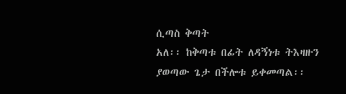ሲጣስ ቅጣት
አለ፡፡ ከቅጣቱ በፊት ለዳኝነቱ ትእዛዙን ያወጣው ጌታ በችሎቱ ይቀመጣል፡፡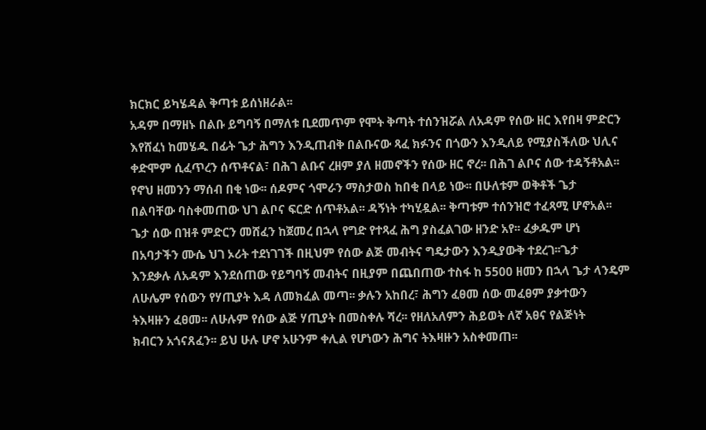ክርክር ይካሄዳል ቅጣቱ ይሰነዘራል፡፡
አዳም በማዘኑ በልቡ ይግባኝ በማለቱ ቢደመጥም የሞት ቅጣት ተሰንዝሯል ለአዳም የሰው ዘር እየበዛ ምድርን
እየሸፈነ ከመሄዱ በፊት ጌታ ሕግን እንዲጠብቅ በልቡናው ጻፈ ክፉንና በጎውን እንዲለይ የሚያስችለው ህሊና
ቀድሞም ሲፈጥረን ሰጥቶናል፣ በሕገ ልቡና ረዘም ያለ ዘመኖችን የሰው ዘር ኖረ፡፡ በሕገ ልቦና ሰው ተዳኝቶአል፡፡
የኖህ ዘመንን ማሰብ በቂ ነው፡፡ ሰዶምና ጎሞራን ማስታወስ ከበቂ በላይ ነው፡፡ በሁለቱም ወቅቶች ጌታ
በልባቸው ባስቀመጠው ህገ ልቦና ፍርድ ሰጥቶአል፡፡ ዳኝነት ተካሂዷል፡፡ ቅጣቱም ተሰንዝሮ ተፈጻሚ ሆኖአል፡፡
ጌታ ሰው በዝቶ ምድርን መሸፈን ከጀመረ በኋላ የግድ የተጻፈ ሕግ ያስፈልገው ዘንድ አየ፡፡ ፈቃዱም ሆነ
በአባታችን ሙሴ ህገ ኦሪት ተደነገገች በዚህም የሰው ልጅ መብትና ግዴታውን እንዲያውቅ ተደረገ፡፡ጌታ
እንደቃሉ ለአዳም እንደሰጠው የይግባኝ መብትና በዚያም በጨበጠው ተስፋ ከ 5500 ዘመን በኋላ ጌታ ላንዴም
ለሁሌም የሰውን የሃጢያት እዳ ለመክፈል መጣ፡፡ ቃሉን አከበረ፣ ሕግን ፈፀመ ሰው መፈፀም ያቃተውን
ትእዛዙን ፈፀመ፡፡ ለሁሉም የሰው ልጅ ሃጢያት በመስቀሉ ሻረ፡፡ የዘለአለምን ሕይወት ለኛ አፀና የልጅነት
ክብርን አጎናጸፈን፡፡ ይህ ሁሉ ሆኖ አሁንም ቀሊል የሆነውን ሕግና ትእዛዙን አስቀመጠ፡፡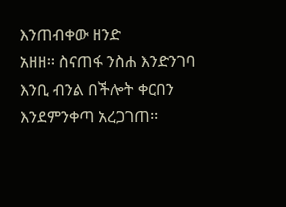እንጠብቀው ዘንድ
አዘዘ፡፡ ስናጠፋ ንስሐ እንድንገባ እንቢ ብንል በችሎት ቀርበን እንደምንቀጣ አረጋገጠ፡፡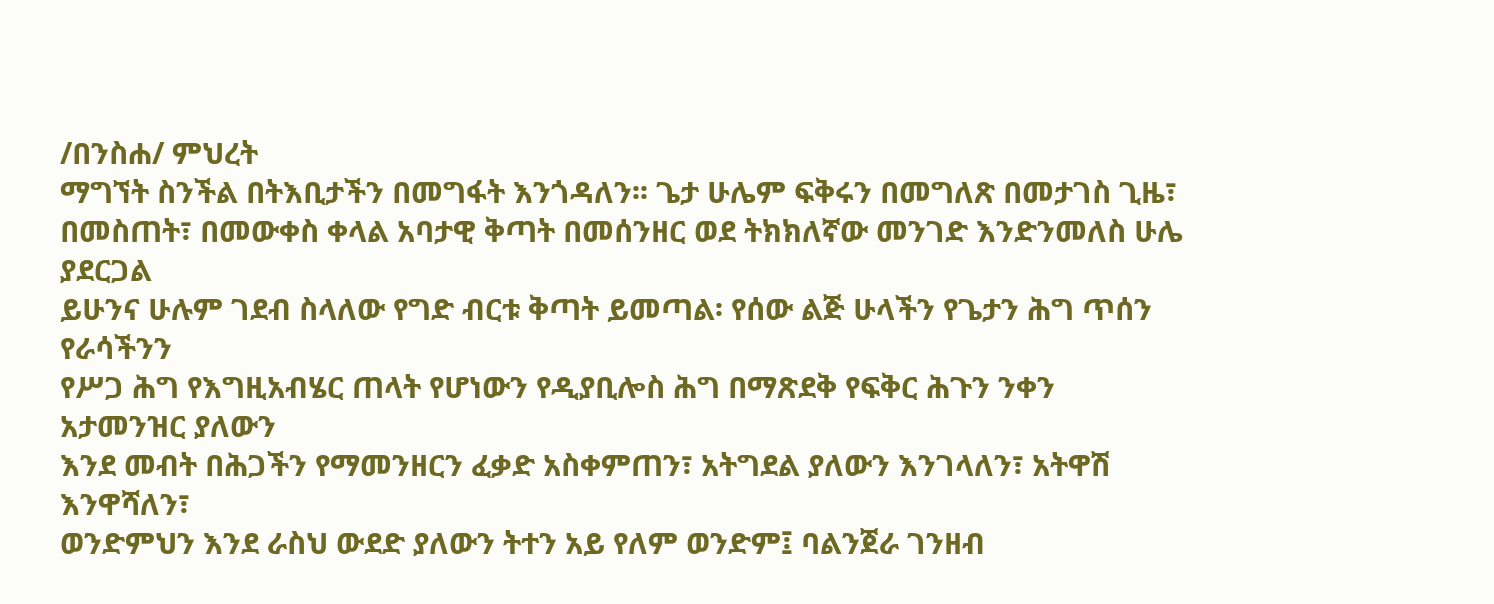/በንስሐ/ ምህረት
ማግኘት ስንችል በትእቢታችን በመግፋት እንጎዳለን፡፡ ጌታ ሁሌም ፍቅሩን በመግለጽ በመታገስ ጊዜ፣
በመስጠት፣ በመውቀስ ቀላል አባታዊ ቅጣት በመሰንዘር ወደ ትክክለኛው መንገድ እንድንመለስ ሁሌ ያደርጋል
ይሁንና ሁሉም ገደብ ስላለው የግድ ብርቱ ቅጣት ይመጣል፡ የሰው ልጅ ሁላችን የጌታን ሕግ ጥሰን የራሳችንን
የሥጋ ሕግ የእግዚአብሄር ጠላት የሆነውን የዲያቢሎስ ሕግ በማጽደቅ የፍቅር ሕጉን ንቀን አታመንዝር ያለውን
እንደ መብት በሕጋችን የማመንዘርን ፈቃድ አስቀምጠን፣ አትግደል ያለውን እንገላለን፣ አትዋሽ እንዋሻለን፣
ወንድምህን እንደ ራስህ ውደድ ያለውን ትተን አይ የለም ወንድም፤ ባልንጀራ ገንዘብ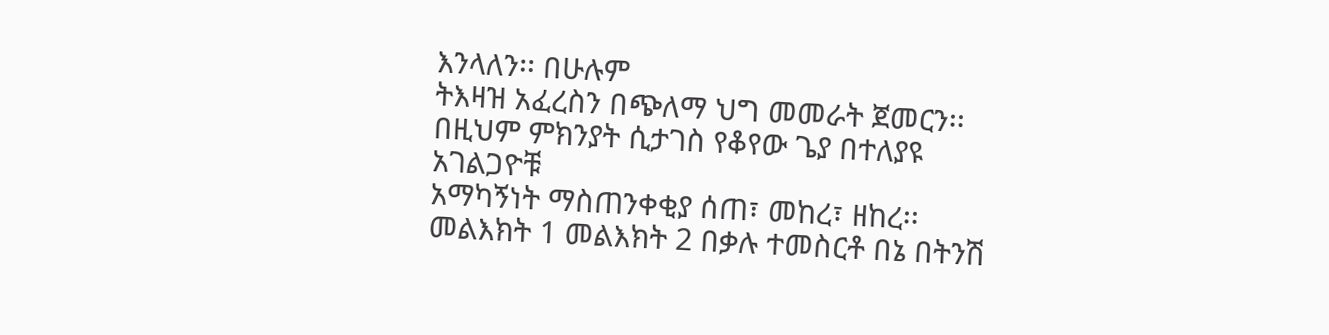እንላለን፡፡ በሁሉም
ትእዛዝ አፈረስን በጭለማ ህግ መመራት ጀመርን፡፡ በዚህም ምክንያት ሲታገስ የቆየው ጌያ በተለያዩ አገልጋዮቹ
አማካኝነት ማስጠንቀቂያ ሰጠ፣ መከረ፣ ዘከረ፡፡ መልእክት 1 መልእክት 2 በቃሉ ተመስርቶ በኔ በትንሽ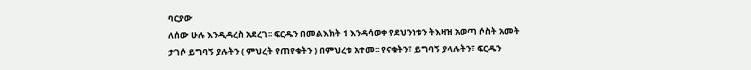ባርያው
ለሰው ሁሉ እንዲዳረስ አደረገ፡፡ ፍርዱን በመልእክት 1 እንዳሳወቀ የደህንነቱን ትእዛዝ አወጣ ሶስት አመት
ታገሶ ይግባኝ ያሉትን ( ምህረት የጠየቁትን ) በምህረቱ አተመ፡፡ የናቁትን፣ ይግባኝ ያላሉትን፣ ፍርዱን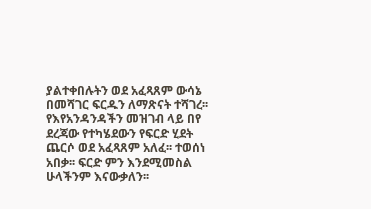ያልተቀበሉትን ወደ አፈጻጸም ውሳኔ በመሻገር ፍርዱን ለማጽናት ተሻገረ፡፡ የእየአንዳንዳችን መዝገብ ላይ በየ
ደረጃው የተካሄደውን የፍርድ ሂደት ጨርሶ ወደ አፈጻጸም አለፈ፡፡ ተወሰነ አበቃ፡፡ ፍርድ ምን እንደሚመስል
ሁላችንም እናውቃለን፡፡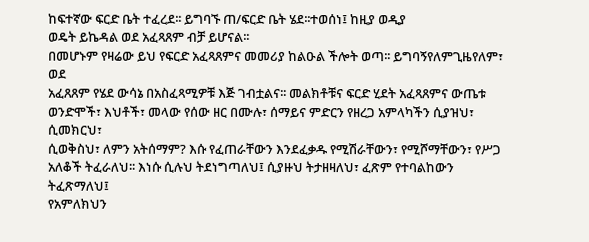ከፍተኛው ፍርድ ቤት ተፈረደ፡፡ ይግባኙ ጠ/ፍርድ ቤት ሄደ፡፡ተወሰነ፤ ከዚያ ወዲያ
ወዴት ይኬዳል ወደ አፈጻጸም ብቻ ይሆናል፡፡
በመሆኑም የዛሬው ይህ የፍርድ አፈጻጸምና መመሪያ ከልዑል ችሎት ወጣ፡፡ ይግባኝየለምጊዜየለም፣ ወደ
አፈጸጸም የሄደ ውሳኔ በአስፈጻሚዎቹ እጅ ገብቷልና፡፡ መልክቶቹና ፍርድ ሂደት አፈጻጸምና ውጤቱ
ወንድሞች፣ እህቶች፣ መላው የሰው ዘር በሙሉ፣ ሰማይና ምድርን የዘረጋ አምላካችን ሲያዝህ፣ ሲመክርህ፣
ሲወቅስህ፣ ለምን አትሰማም? እሱ የፈጠራቸውን እንደፈቃዱ የሚሽራቸውን፣ የሚሾማቸውን፣ የሥጋ
አለቆች ትፈራለህ፡፡ እነሱ ሲሉህ ትደነግጣለህ፤ ሲያዙህ ትታዘዛለህ፣ ፈጽም የተባልከውን ትፈጽማለህ፤
የአምለክህን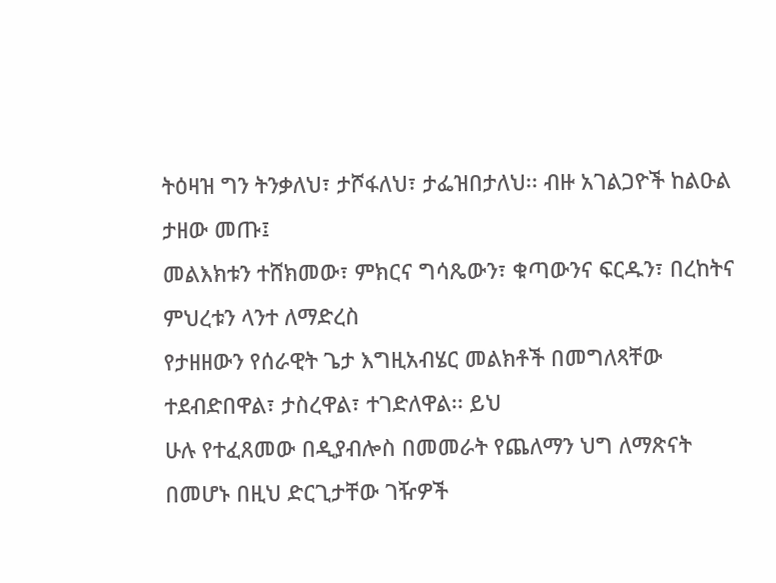ትዕዛዝ ግን ትንቃለህ፣ ታሾፋለህ፣ ታፌዝበታለህ፡፡ ብዙ አገልጋዮች ከልዑል ታዘው መጡ፤
መልእክቱን ተሸክመው፣ ምክርና ግሳጼውን፣ ቁጣውንና ፍርዱን፣ በረከትና ምህረቱን ላንተ ለማድረስ
የታዘዘውን የሰራዊት ጌታ እግዚአብሄር መልክቶች በመግለጻቸው ተደብድበዋል፣ ታስረዋል፣ ተገድለዋል፡፡ ይህ
ሁሉ የተፈጸመው በዲያብሎስ በመመራት የጨለማን ህግ ለማጽናት በመሆኑ በዚህ ድርጊታቸው ገዥዎች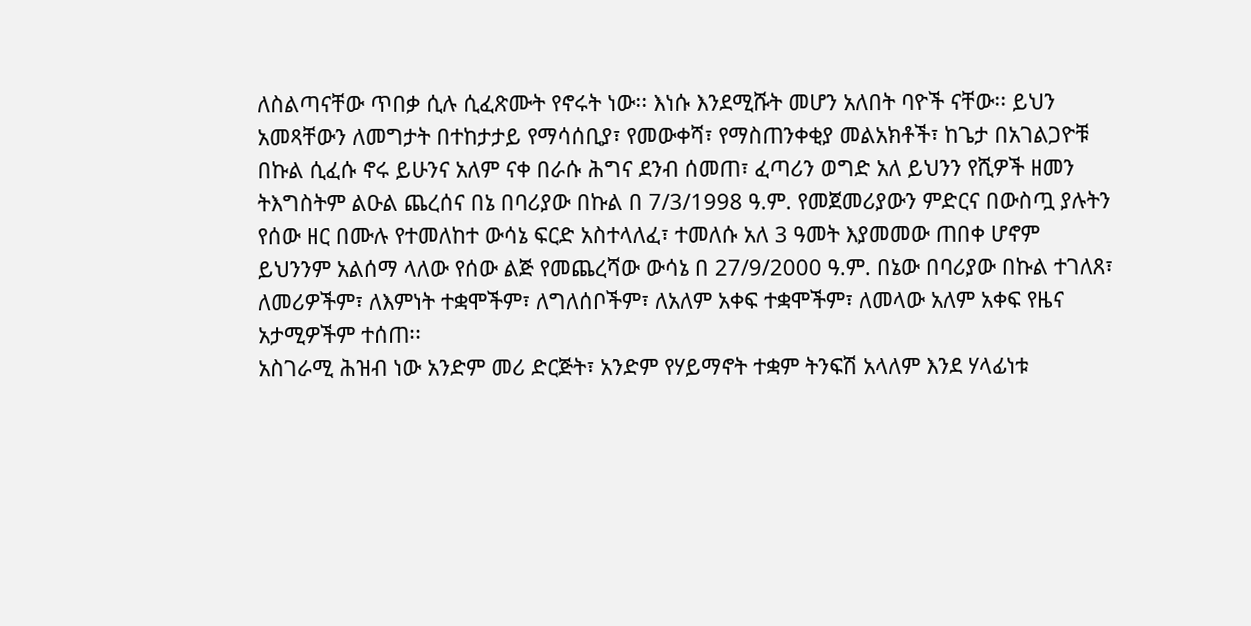ለስልጣናቸው ጥበቃ ሲሉ ሲፈጽሙት የኖሩት ነው፡፡ እነሱ እንደሚሹት መሆን አለበት ባዮች ናቸው፡፡ ይህን
አመጻቸውን ለመግታት በተከታታይ የማሳሰቢያ፣ የመውቀሻ፣ የማስጠንቀቂያ መልአክቶች፣ ከጌታ በአገልጋዮቹ
በኩል ሲፈሱ ኖሩ ይሁንና አለም ናቀ በራሱ ሕግና ደንብ ሰመጠ፣ ፈጣሪን ወግድ አለ ይህንን የሺዎች ዘመን
ትእግስትም ልዑል ጨረሰና በኔ በባሪያው በኩል በ 7/3/1998 ዓ.ም. የመጀመሪያውን ምድርና በውስጧ ያሉትን
የሰው ዘር በሙሉ የተመለከተ ውሳኔ ፍርድ አስተላለፈ፣ ተመለሱ አለ 3 ዓመት እያመመው ጠበቀ ሆኖም
ይህንንም አልሰማ ላለው የሰው ልጅ የመጨረሻው ውሳኔ በ 27/9/2000 ዓ.ም. በኔው በባሪያው በኩል ተገለጸ፣
ለመሪዎችም፣ ለእምነት ተቋሞችም፣ ለግለሰቦችም፣ ለአለም አቀፍ ተቋሞችም፣ ለመላው አለም አቀፍ የዜና
አታሚዎችም ተሰጠ፡፡
አስገራሚ ሕዝብ ነው አንድም መሪ ድርጅት፣ አንድም የሃይማኖት ተቋም ትንፍሽ አላለም እንደ ሃላፊነቱ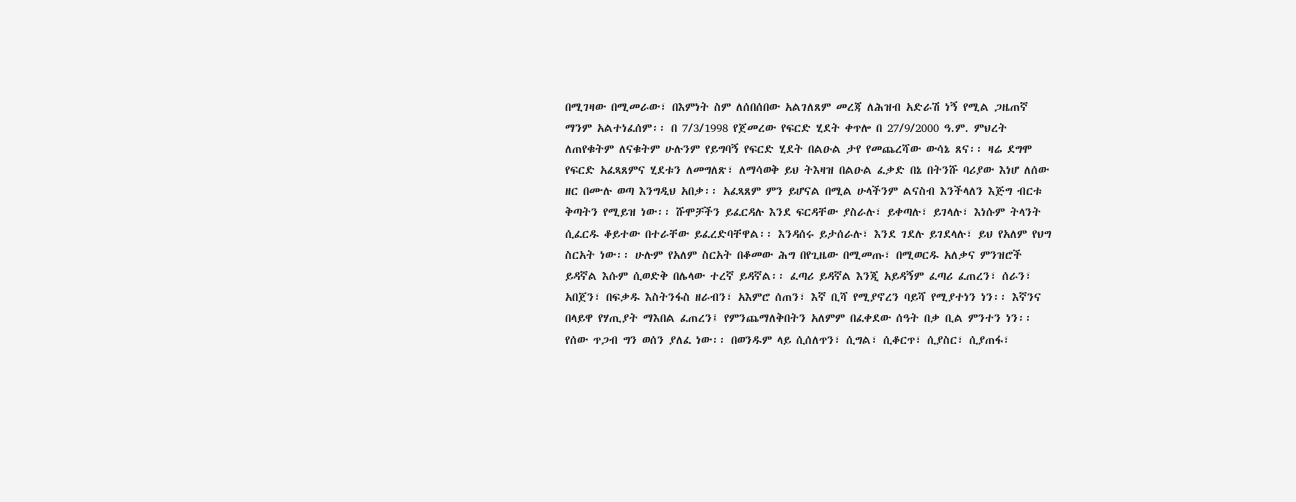በሚገዛው በሚመራው፣ በእምነት ስም ለሰበሰበው አልገለጸም መረጃ ለሕዝብ አድራሽ ነኝ የሚል ጋዜጠኛ
ማንም አልተነፈሰም፡፡ በ 7/3/1998 የጀመረው የፍርድ ሂደት ቀጥሎ በ 27/9/2000 ዓ.ም. ምህረት
ለጠየቁትም ለናቁትም ሁሉንም የይግባኝ የፍርድ ሂደት በልዑል ታየ የመጨረሻው ውሳኔ ጸና፡፡ ዛሬ ደግሞ
የፍርድ አፈጻጸምና ሂደቱን ለመግለጽ፣ ለማሳወቅ ይህ ትእዛዝ በልዑል ፈቃድ በኔ በትንሹ ባሪያው እነሆ ለሰው
ዘር በሙሉ ወጣ እንግዲህ አበቃ፡፡ አፈጻጸም ምን ይሆናል በሚል ሁላችንም ልናስብ እንችላለን እጅግ ብርቱ
ቅጣትን የሚይዝ ነው፡፡ ሹሞቻችን ይፈርዳሉ እንደ ፍርዳቸው ያስራሉ፣ ይቀጣሉ፣ ይገላሉ፣ እነሱም ትላንት
ሲፈርዱ ቆይተው በተራቸው ይፈረድባቸዋል፡፡ እንዳሰሩ ይታሰራሉ፣ እንደ ገደሉ ይገደላሉ፣ ይህ የአለም የህግ
ስርአት ነው፡፡ ሁሉም የአለም ስርአት በቆመው ሕግ በየጊዜው በሚመጡ፣ በሚወርዱ አለቃና ምንዝሮች
ይዳኛል እሱም ሲወድቅ በሌላው ተረኛ ይዳኛል፡፡ ፈጣሪ ይዳኛል እንጂ አይዳኝም ፈጣሪ ፈጠረን፣ ሰራን፣
አበጀን፣ በፍቃዱ እስትንፋስ ዘራብን፣ አእምሮ ሰጠን፣ እኛ ቢሻ የሚያኖረን ባይሻ የሚያተነን ነን፡፡ እኛንና
በላይዋ የሃጢያት ማእበል ፈጠረን፤ የምንጨማለቅበትን አለምም በፈቀደው ሰዓት በቃ ቢል ምንተን ነን፡፡
የሰው ጥጋብ ግን ወሰን ያለፈ ነው፡፡ በወንዱም ላይ ሲሰለጥን፣ ሲግል፣ ሲቆርጥ፣ ሲያስር፣ ሲያጠፋ፣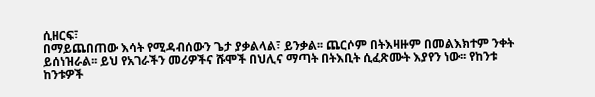ሲዘርፍ፣
በማይጨበጠው እሳት የሚዳብሰውን ጌታ ያቃልላል፣ ይንቃል፡፡ ጨርሶም በትእዛዙም በመልእክተም ንቀት
ይሰነዝራል፡፡ ይህ የአገራችን መሪዎችና ሹሞች በህሊና ማጣት በትእቢት ሲፈጽሙት እያየን ነው፡፡ የከንቱ
ከንቱዎች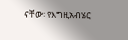ናቸው፡ የእግዚአብሄር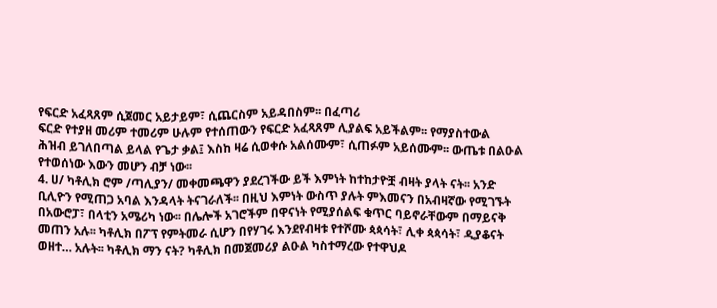የፍርድ አፈጻጸም ሲጀመር አይታይም፣ ሲጨርስም አይዳበስም፡፡ በፈጣሪ
ፍርድ የተያዘ መሪም ተመሪም ሁሉም የተሰጠውን የፍርድ አፈጻጸም ሊያልፍ አይችልም፡፡ የማያስተውል
ሕዝብ ይገለበጣል ይላል የጌታ ቃል፤ እስከ ዛሬ ሲወቀሱ አልሰሙም፣ ሲጠፉም አይሰሙም፡፡ ውጤቱ በልዑል
የተወሰነው እውን መሆን ብቻ ነው፡፡
4. ሀ/ ካቶሊክ ሮም /ጣሊያን/ መቀመጫዋን ያደረገችው ይች እምነት ከተከታዮቿ ብዛት ያላት ናት፡፡ አንድ
ቢሊዮን የሚጠጋ አባል እንዳላት ትናገራለች፡፡ በዚህ እምነት ውስጥ ያሉት ምእመናን በአብዛኛው የሚገኙት
በአውሮፓ፣ በላቲን አሜሪካ ነው፡፡ በሌሎች አገሮችም በዋናነት የሚያሰልፍ ቁጥር ባይኖራቸውም በማይናቅ
መጠን አሉ፡፡ ካቶሊክ በፖፕ የምትመራ ሲሆን በየሃገሩ እንደየብዛቱ የተሾሙ ጳጳሳት፣ ሊቀ ጳጳሳት፣ ዲያቆናት
ወዘተ… አሉት፡፡ ካቶሊክ ማን ናት? ካቶሊክ በመጀመሪያ ልዑል ካስተማረው የተዋህዶ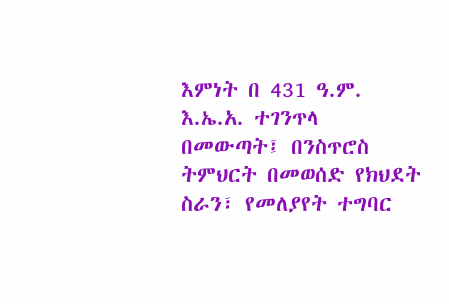እምነት በ 431 ዓ.ም.
እ.ኤ.አ. ተገንጥላ በመውጣት፤ በንስጥሮስ ትምህርት በመወሰድ የክህደት ስራን፣ የመለያየት ተግባር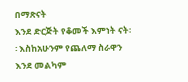በማጽናት
እንደ ድርጅት የቆመች እምነት ናት፡፡ እስከአሁንም የጨለማ ስራዋን እንደ መልካም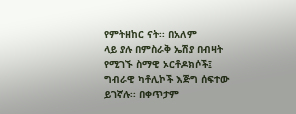የምትዘከር ናት፡፡ በአለም
ላይ ያሉ በምስራቅ ኤሽያ በብዛት የሚገኙ ስማዊ ኦርቶዶክሶች፤ ግብራዊ ካቶሊኮች እጅግ ሰፍተው
ይገኛሉ፡፡ በቀጥታም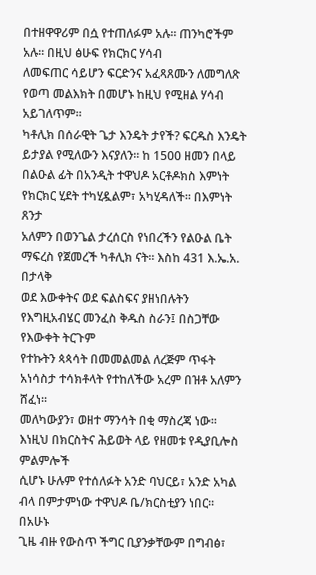በተዘዋዋሪም በሷ የተጠለፉም አሉ፡፡ ጠንካሮችም አሉ፡፡ በዚህ ፅሁፍ የክርክር ሃሳብ
ለመፍጠር ሳይሆን ፍርድንና አፈጻጸሙን ለመግለጽ የወጣ መልእክት በመሆኑ ከዚህ የሚዘል ሃሳብ አይገለጥም፡፡
ካቶሊክ በሰራዊት ጌታ እንዴት ታየች? ፍርዱስ እንዴት ይታያል የሚለውን እናያለን፡፡ ከ 1500 ዘመን በላይ
በልዑል ፊት በአንዲት ተዋህዶ አርቶዶክስ እምነት የክርክር ሂደት ተካሂዷልም፣ አካሂዳለች፡፡ በእምነት ጸንታ
አለምን በወንጌል ታረሰርስ የነበረችን የልዑል ቤት ማፍረስ የጀመረች ካቶሊክ ናት፡፡ እስከ 431 እ.ኤ.አ. በታላቅ
ወደ እውቀትና ወደ ፍልስፍና ያዘነበሉትን የእግዚአብሄር መንፈስ ቅዱስ ስራን፤ በስጋቸው የእውቀት ትርጉም
የተኩትን ጳጳሳት በመመልመል ለረጅም ጥፋት አነሳስታ ተሳክቶላት የተከለችው አረም በዝቶ አለምን ሸፈነ፡፡
መለካውያን፣ ወዘተ ማንሳት በቂ ማስረጃ ነው፡፡ እነዚህ በክርስትና ሕይወት ላይ የዘመቱ የዲያቢሎስ
ምልምሎች
ሲሆኑ ሁሉም የተሰለፉት አንድ ባህርይ፣ አንድ አካል ብላ በምታምነው ተዋህዶ ቤ/ክርስቲያን ነበር፡፡ በአሁኑ
ጊዜ ብዙ የውስጥ ችግር ቢያንቃቸውም በግብፅ፣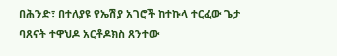በሕንድ፣ በተለያዩ የኤሽያ አገሮች ከተኩላ ተርፈው ጌታ
ባጸናት ተዋህዶ አርቶዶክስ ጸንተው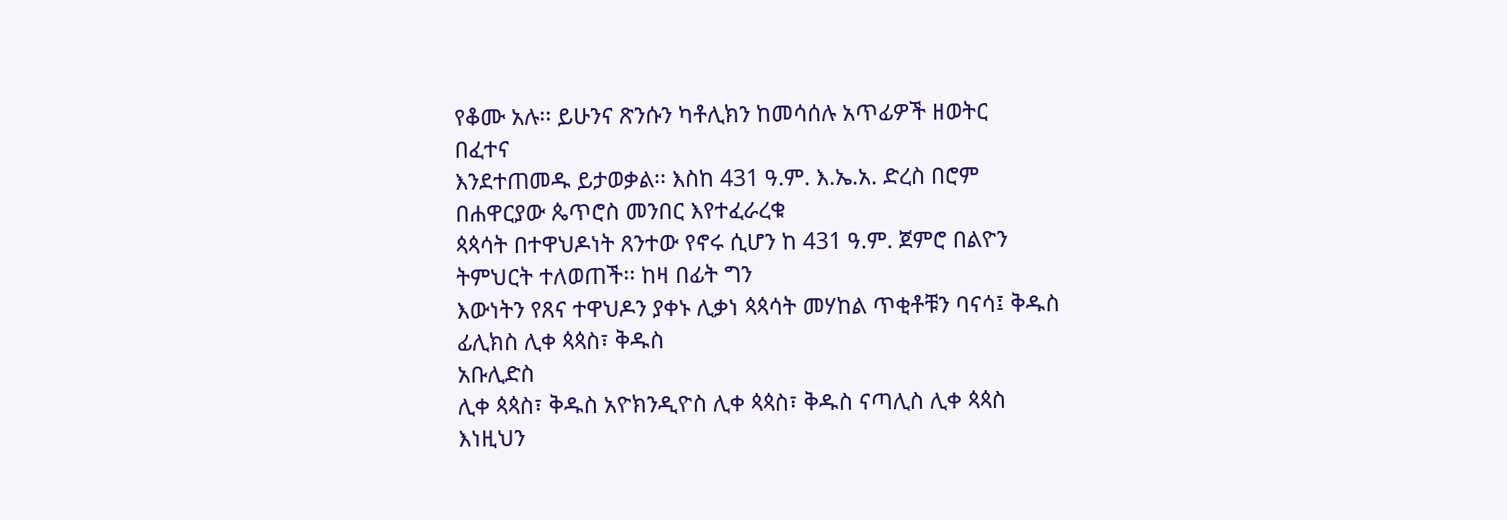የቆሙ አሉ፡፡ ይሁንና ጽንሱን ካቶሊክን ከመሳሰሉ አጥፊዎች ዘወትር
በፈተና
እንደተጠመዱ ይታወቃል፡፡ እስከ 431 ዓ.ም. እ.ኤ.አ. ድረስ በሮም በሐዋርያው ጴጥሮስ መንበር እየተፈራረቁ
ጳጳሳት በተዋህዶነት ጸንተው የኖሩ ሲሆን ከ 431 ዓ.ም. ጀምሮ በልዮን ትምህርት ተለወጠች፡፡ ከዛ በፊት ግን
እውነትን የጸና ተዋህዶን ያቀኑ ሊቃነ ጳጳሳት መሃከል ጥቂቶቹን ባናሳ፤ ቅዱስ ፊሊክስ ሊቀ ጳጳስ፣ ቅዱስ
አቡሊድስ
ሊቀ ጳጳስ፣ ቅዱስ አዮክንዲዮስ ሊቀ ጳጳስ፣ ቅዱስ ናጣሊስ ሊቀ ጳጳስ እነዚህን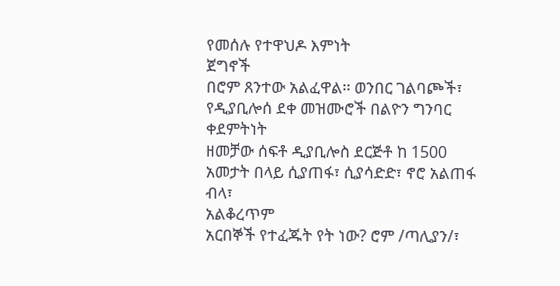የመሰሉ የተዋህዶ እምነት
ጀግኖች
በሮም ጸንተው አልፈዋል፡፡ ወንበር ገልባጮች፣ የዲያቢሎሰ ደቀ መዝሙሮች በልዮን ግንባር ቀደምትነት
ዘመቻው ሰፍቶ ዲያቢሎስ ደርጅቶ ከ 1500 አመታት በላይ ሲያጠፋ፣ ሲያሳድድ፣ ኖሮ አልጠፋ ብላ፣
አልቆረጥም
አርበኞች የተፈጁት የት ነው? ሮም /ጣሊያን/፣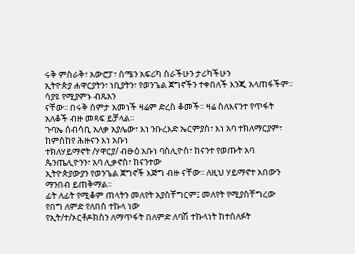ሩቅ ምስራቅ፣ አውሮፓ፣ ሰሜን አፍሪካ ስራችሁን ታሪካችሁን
ኢትዮጵያ ሐዋርያትን፣ ነቢያትን፣ የወንጌል ጀግኖችን ተቀበለች እንጂ አላጠፋችም፡፡ ሳያዩ የሚያምኑ ብጹአን
ናቸው፡፡ በሩቅ ሰምታ አመነች ዛሬም ድረስ ቆመች፡፡ ዛሬ ስለእናንተ የጥፋት አለቆች ብዙ መጻፍ ይቻላል፡፡
ጉባኤ ሰብሳቢ አለቃ አያሌው፣ እነ ንቡረእድ ኤርምያስ፣ እነ አባ ተክለማርያም፣ ከምስከየ ሕዙናን እነ አቡነ
ተክለሃይማኖት /ሃዋርያ/ ብፁዕ አቡነ ባስሊዮስ፣ ከናንተ የወጡት አባ ጴንጤሊዮንን፣ አባ ሊቃኖስ፣ ከናንተው
ኢትዮጵያውያን የወንጌል ጀግኖች እጅግ ብዙ ናቸው፡፡ ለዚህ ሃይማኖተ አበውን ማንበብ ይጠቅማል፡፡
ፊት ለፊት የሚቆም ጠላትን መለየት አያስቸግርም፤ መለየት የሚያስቸግረው የበግ ለምድ የለበሰ ተኩላ ነው
የኢት/ተ/ኦርቶዶክስን ለማጥፋት በለምድ ለባሽ ተኩላነት ከተሰለፉት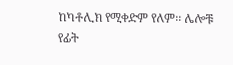ከካቶሊክ የሚቀድም የለም፡፡ ሌሎቹ
የፊት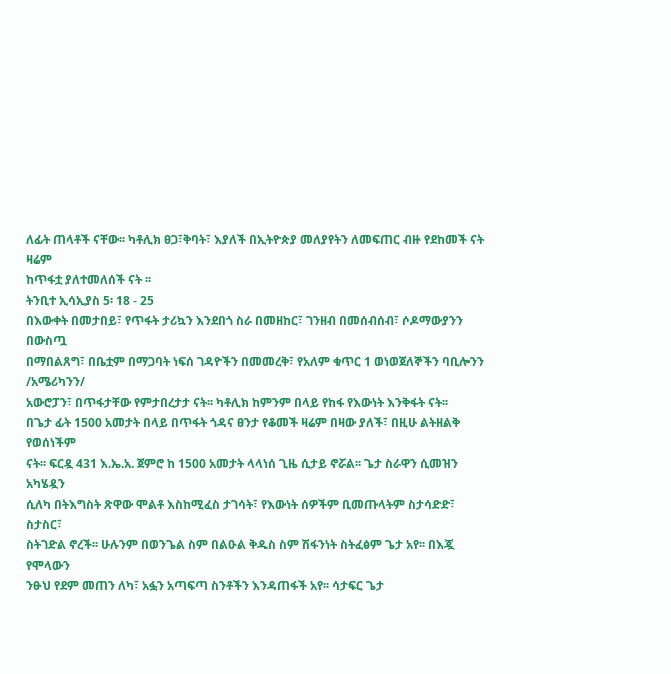ለፊት ጠላቶች ናቸው፡፡ ካቶሊክ ፀጋ፣ቅባት፣ እያለች በኢትዮጵያ መለያየትን ለመፍጠር ብዙ የደከመች ናት
ዛሬም
ከጥፋቷ ያለተመለሰች ናት ፡፡
ትንቢተ ኢሳኢያስ 5፡ 18 - 25
በእውቀት በመታበይ፣ የጥፋት ታሪኳን እንደበጎ ስራ በመዘከር፣ ገንዘብ በመሰብሰብ፣ ሶዶማውያንን በውስጧ
በማበልጸግ፣ በቤቷም በማጋባት ነፍሰ ገዳዮችን በመመረቅ፣ የአለም ቁጥር 1 ወነወጀለኞችን ባቢሎንን
/አሜሪካንን/
አውሮፓን፣ በጥፋታቸው የምታበረታታ ናት፡፡ ካቶሊክ ከምንም በላይ የከፋ የእውነት እንቅፋት ናት፡፡
በጌታ ፊት 1500 አመታት በላይ በጥፋት ጎዳና ፀንታ የቆመች ዛሬም በዛው ያለች፣ በዚሁ ልትዘልቅ የወሰነችም
ናት፡፡ ፍርዷ 431 እ.ኤ.አ. ጀምሮ ከ 1500 አመታት ላላነሰ ጊዜ ሲታይ ኖሯል፡፡ ጌታ ስራዋን ሲመዝን አካሄዷን
ሲለካ በትእግስት ጽዋው ሞልቶ እስከሚፈስ ታገሳት፣ የእውነት ሰዎችም ቢመጡላትም ስታሳድድ፣ ስታስር፣
ስትገድል ኖረች፡፡ ሁሉንም በወንጌል ስም በልዑል ቅዱስ ስም ሽፋንነት ስትፈፅም ጌታ አየ፡፡ በእጇ የሞላውን
ንፁህ የደም መጠን ለካ፣ አፏን አጣፍጣ ስንቶችን እንዳጠፋች አየ፡፡ ሳታፍር ጌታ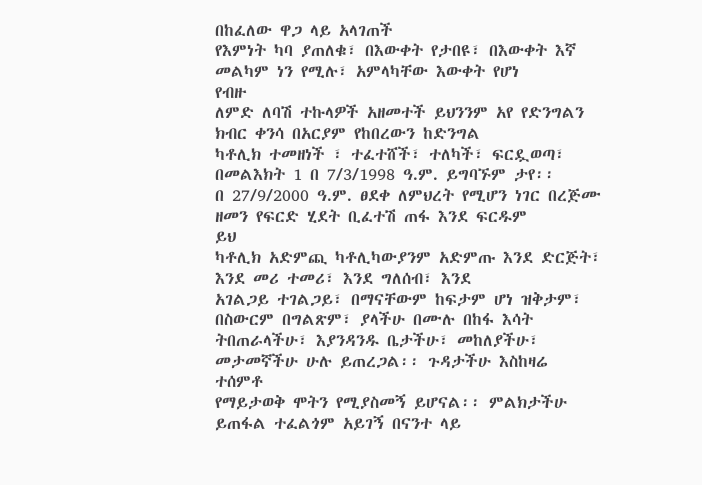በከፈለው ዋጋ ላይ አላገጠች
የእምነት ካባ ያጠለቁ፣ በእውቀት የታበዩ፣ በእውቀት እኛ መልካም ነን የሚሉ፣ አምላካቸው እውቀት የሆነ
የብዙ
ለምድ ለባሽ ተኩላዎች አዘመተች ይህንንም አየ የድንግልን ክብር ቀንሳ በአርያም የከበረውን ከድንግል
ካቶሊክ ተመዘነች ፣ ተፈተሸች፣ ተለካች፣ ፍርዷወጣ፣ በመልእክት 1 በ 7/3/1998 ዓ.ም. ይግባኙም ታየ፡፡
በ 27/9/2000 ዓ.ም. ፀደቀ ለምህረት የሚሆን ነገር በረጅሙ ዘመን የፍርድ ሂደት ቢፈተሽ ጠፋ እንደ ፍርዱም
ይህ
ካቶሊክ አድምጪ ካቶሊካውያንም አድምጡ እንደ ድርጅት፣ እንደ መሪ ተመሪ፣ እንደ ግለሰብ፣ እንደ
አገልጋይ ተገልጋይ፣ በማናቸውም ከፍታም ሆነ ዝቅታም፣ በስውርም በግልጽም፣ ያላችሁ በሙሉ በከፋ እሳት
ትበጠራላችሁ፣ እያንዳንዱ ቤታችሁ፣ መከለያችሁ፣ መታመኛችሁ ሁሉ ይጠረጋል፡፡ ጉዳታችሁ እስከዛሬ
ተሰምቶ
የማይታወቅ ሞትን የሚያስመኝ ይሆናል፡፡ ምልክታችሁ ይጠፋል ተፈልጎም አይገኝ በናንተ ላይ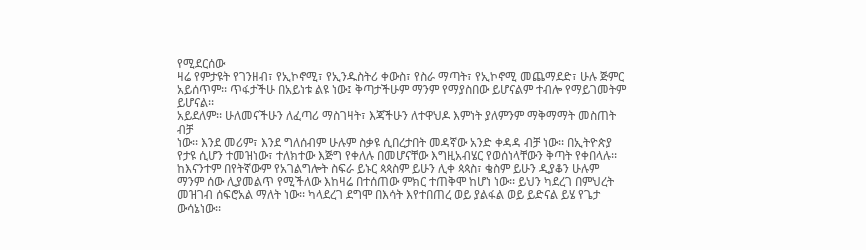የሚደርሰው
ዛሬ የምታዩት የገንዘብ፣ የኢኮኖሚ፣ የኢንዱስትሪ ቀውስ፣ የስራ ማጣት፣ የኢኮኖሚ መጨማደድ፣ ሁሉ ጅምር
አይሰጥም፡፡ ጥፋታችሁ በአይነቱ ልዩ ነው፤ ቅጣታችሁም ማንም የማያስበው ይሆናልም ተብሎ የማይገመትም
ይሆናል፡፡
አይደለም፡፡ ሁለመናችሁን ለፈጣሪ ማስገዛት፣ እጃችሁን ለተዋህዶ እምነት ያለምንም ማቅማማት መስጠት
ብቻ
ነው፡፡ እንደ መሪም፣ እንደ ግለሰብም ሁሉም ስቃዩ ሲበረታበት መዳኛው አንድ ቀዳዳ ብቻ ነው፡፡ በኢትዮጵያ
የታዩ ሲሆን ተመዝነው፣ ተለክተው እጅግ የቀለሉ በመሆናቸው እግዚአብሄር የወሰነላቸውን ቅጣት የቀበላሉ፡፡
ከእናንተም በየትኛውም የአገልግሎት ስፍራ ይኑር ጳጳስም ይሁን ሊቀ ጳጳስ፣ ቄስም ይሁን ዲያቆን ሁሉም
ማንም ሰው ሊያመልጥ የሚችለው እከዛሬ በተሰጠው ምክር ተጠቅሞ ከሆነ ነው፡፡ ይህን ካደረገ በምህረት
መዝገብ ሰፍሮአል ማለት ነው፡፡ ካላደረገ ደግሞ በእሳት እየተበጠረ ወይ ያልፋል ወይ ይድናል ይሄ የጌታ
ውሳኔነው፡፡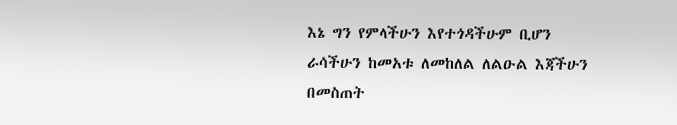እኔ ግን የምላችሁን እየተጎዳችሁም ቢሆን ራሳችሁን ከመአቱ ለመከለል ለልዑል እጃችሁን
በመስጠት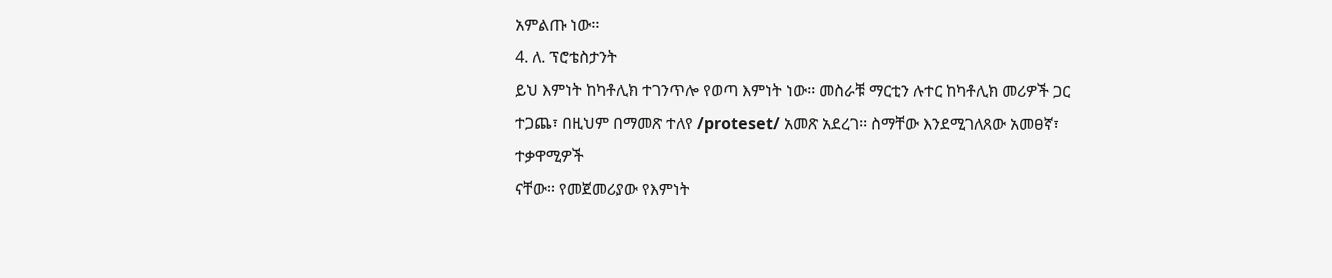አምልጡ ነው፡፡
4. ለ. ፕሮቴስታንት
ይህ እምነት ከካቶሊክ ተገንጥሎ የወጣ እምነት ነው፡፡ መስራቹ ማርቲን ሉተር ከካቶሊክ መሪዎች ጋር
ተጋጨ፣ በዚህም በማመጽ ተለየ /proteset/ አመጽ አደረገ፡፡ ስማቸው እንደሚገለጸው አመፀኛ፣
ተቃዋሚዎች
ናቸው፡፡ የመጀመሪያው የእምነት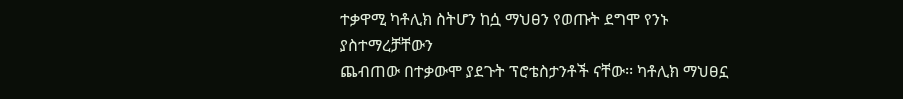ተቃዋሚ ካቶሊክ ስትሆን ከሷ ማህፀን የወጡት ደግሞ የንኑ
ያስተማረቻቸውን
ጨብጠው በተቃውሞ ያደጉት ፕሮቴስታንቶች ናቸው፡፡ ካቶሊክ ማህፀኗ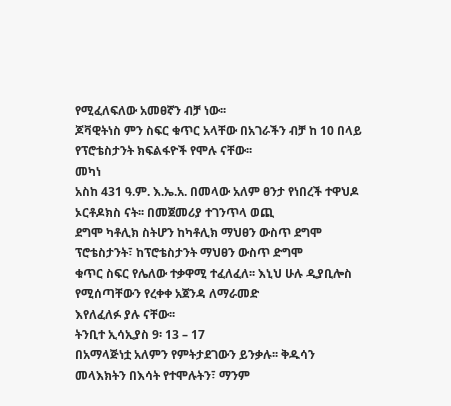የሚፈለፍለው አመፀኛን ብቻ ነው፡፡
ጆቫዊትነስ ምን ስፍር ቁጥር አላቸው በአገራችን ብቻ ከ 10 በላይ የፕሮቴስታንት ክፍልፋዮች የሞሉ ናቸው፡፡
መካነ
አስከ 431 ዓ.ም. እ.ኤ.አ. በመላው አለም ፀንታ የነበረች ተዋህዶ ኦርቶዶክስ ናት፡፡ በመጀመሪያ ተገንጥላ ወጪ
ደግሞ ካቶሊክ ስትሆን ከካቶሊክ ማህፀን ውስጥ ደግሞ ፕሮቴስታንት፣ ከፕሮቴስታንት ማህፀን ውስጥ ድግሞ
ቁጥር ስፍር የሌለው ተቃዋሚ ተፈለፈለ፡፡ እኒህ ሁሉ ዲያቢሎስ የሚሰጣቸውን የረቀቀ አጀንዳ ለማራመድ
እየለፈለፉ ያሉ ናቸው፡፡
ትንቢተ ኢሳኢያስ 9፡ 13 – 17
በአማላጅነቷ አለምን የምትታደገውን ይንቃሉ፡፡ ቅዱሳን መላእክትን በእሳት የተሞሉትን፣ ማንም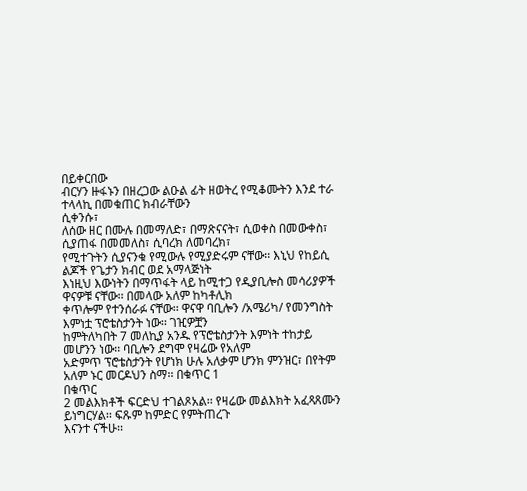በይቀርበው
ብርሃን ዙፋኑን በዘረጋው ልዑል ፊት ዘወትረ የሚቆሙትን እንደ ተራ ተላላኪ በመቁጠር ክብራቸውን
ሲቀንሱ፣
ለሰው ዘር በሙሉ በመማለድ፣ በማጽናናት፣ ሲወቀስ በመውቀስ፣ ሲያጠፋ በመመለስ፣ ሲባረክ ለመባረክ፣
የሚተጉትን ሲያናንቁ የሚውሉ የሚያድሩም ናቸው፡፡ እኒህ የከይሲ ልጆች የጌታን ክብር ወደ አማላጅነት
እነዚህ እውነትን በማጥፋት ላይ ከሚተጋ የዲያቢሎስ መሳሪያዎች ዋናዎቹ ናቸው፡፡ በመላው አለም ከካቶሊክ
ቀጥሎም የተንሰራፉ ናቸው፡፡ ዋናዋ ባቢሎን /አሜሪካ/ የመንግስት እምነቷ ፕሮቴስታንት ነው፡፡ ገዢዎቿን
ከምትለካበት 7 መለኪያ አንዱ የፕሮቴስታንት እምነት ተከታይ መሆንን ነው፡፡ ባቢሎን ደግሞ የዛሬው የአለም
አድምጥ ፕሮቴስታንት የሆነክ ሁሉ አለቃም ሆንክ ምንዝር፣ በየትም አለም ኑር መርዶህን ስማ፡፡ በቁጥር 1
በቁጥር
2 መልእክቶች ፍርድህ ተገልጾአል፡፡ የዛሬው መልእክት አፈጻጸሙን ይነግርሃል፡፡ ፍጹም ከምድር የምትጠረጉ
እናንተ ናችሁ፡፡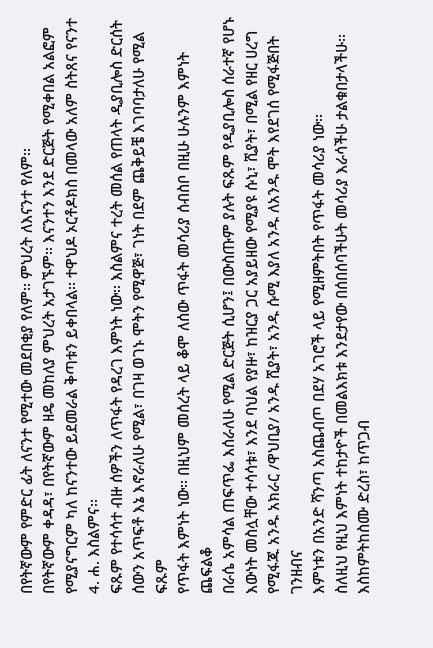በየትኛውም የምድር ፊት ለናንተ የሚተው መደበቂያ የለም፡፡ ምህረት ለእናንተ የለም፡፡
በየትኛውም ቀዳዳ፣ በየትኛውም ዘዴ መከለያ ምህረት አታገኙም፡፡ እናንተን እንደ ድርጅት የሚቀበል አልፎም
የሚያናግርም ካለ ከናንተው ይደመራል ቅጣቱን ይቀበላል፡፡ ተዋህዶ ኦርቶዶክስ በመላው አለም ስትጸና የናንተ
4. ሐ. እስልምና፡፡
ፍጹም የተሳሳተ ብዙ ሰዎችን ለጥፋት የዳረገ እምነት ነው፡፡ እስልምና ተረት መሰል የጠላት ዲያቢሎስ ድርሰት
ሰውን አጥፍቶ እኔ እኖራለሁ የሚል፣ በገዛ ወገኑ ሞትን የሚዋጅ፣ ገነት በደም ጨቅይቼ እገባባታለሁ የሚል
ፍጹም
የጥፋት እምነት ነው፡፡ በዚህም መሰረት ላይ ቆሞ ለሰው ጥፋት መሳሪያ ሰብስቦ በዚሁ ሁሉንም እምነት
ጨፍልቆ
በራሴ አምሳል ጠፍጥፌ እሰራለሁ የሚል ድርጅት ሲሆን፤ በውስጡም ያሉት ፍጹም የዲያቢሎስ ሰራተኛ የሆኑ
እውነት መስሏቸው ተሳሳቱ፣ እንደ ባህል የያዙ፣ ከዝርያ ጋር አያይዘው የሚያዩ ሱኒ፣ ሺያት፣ በሚል የዘር ሀረግ
የሚፋጁ አንዱ አክራር /ዋህቢያ/ አንዱ ሺያት፣ አንዱ ሱሚ እያለ አንዱ ለአንዱ ሞት እየደገሰ የሚፋጅበት
ገንዘብና
እምነቱን በአንድ ሻንጣ አስጨብጦ በደሃ አገሮች ላይ የሚዘምትበት የጥፋት መሳሪያ ነው፡፡
ስለዚህ የዚህ እምነት ተከታዮች በመልእክቱ እንደታየው በሰበሰባችሁት መሳሪያ እራሳችሁ ታልቁበታላችሁ፡፡
እስከምትከስሙ ድረስ፣ ከጥጋብ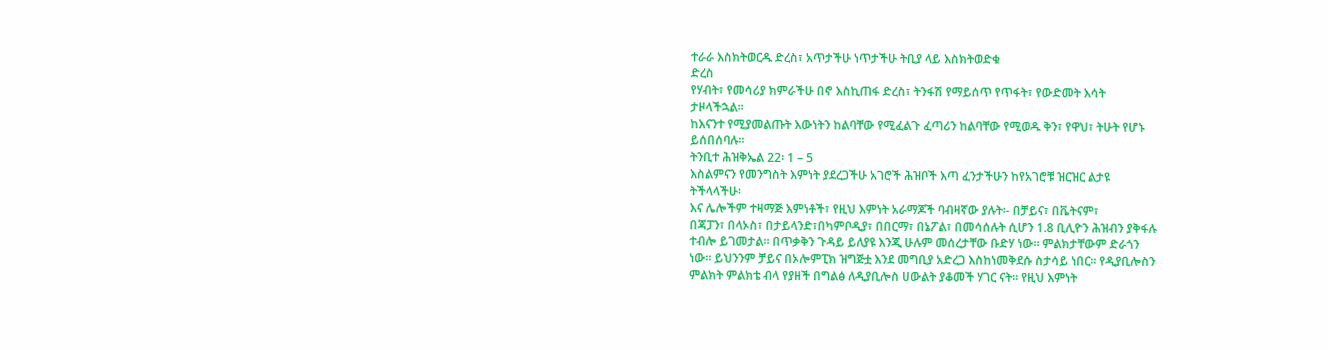ተራራ እስክትወርዱ ድረስ፣ አጥታችሁ ነጥታችሁ ትቢያ ላይ እስክትወድቁ
ድረስ
የሃብት፣ የመሳሪያ ክምራችሁ በኖ እስኪጠፋ ድረስ፣ ትንፋሽ የማይሰጥ የጥፋት፣ የውድመት እሳት
ታዞላችኋል፡፡
ከእናንተ የሚያመልጡት እውነትን ከልባቸው የሚፈልጉ ፈጣሪን ከልባቸው የሚወዱ ቅን፣ የዋህ፣ ትሁት የሆኑ
ይሰበሰባሉ፡፡
ትንቢተ ሕዝቅኤል 22፡ 1 – 5
እስልምናን የመንግስት እምነት ያደረጋችሁ አገሮች ሕዝቦች እጣ ፈንታችሁን ከየአገሮቹ ዝርዝር ልታዩ
ትችላላችሁ፡
እና ሌሎችም ተዛማጅ እምነቶች፣ የዚህ እምነት አራማጆች ባብዛኛው ያሉት፡- በቻይና፣ በቬትናም፣
በጃፓን፣ በላኦስ፣ በታይላንድ፣በካምቦዲያ፣ በበርማ፣ በኔፖል፣ በመሳሰሉት ሲሆን 1.8 ቢሊዮን ሕዝብን ያቅፋሉ
ተብሎ ይገመታል፡፡ በጥቃቅን ጉዳይ ይለያዩ እንጂ ሁሉም መሰረታቸው ቡድሃ ነው፡፡ ምልክታቸውም ድራጎን
ነው፡፡ ይህንንም ቻይና በኦሎምፒክ ዝግጅቷ እንደ መግቢያ አድረጋ እስከነመቅደሱ ስታሳይ ነበር፡፡ የዲያቢሎስን
ምልክት ምልክቴ ብላ የያዘች በግልፅ ለዲያቢሎስ ሀውልት ያቆመች ሃገር ናት፡፡ የዚህ እምነት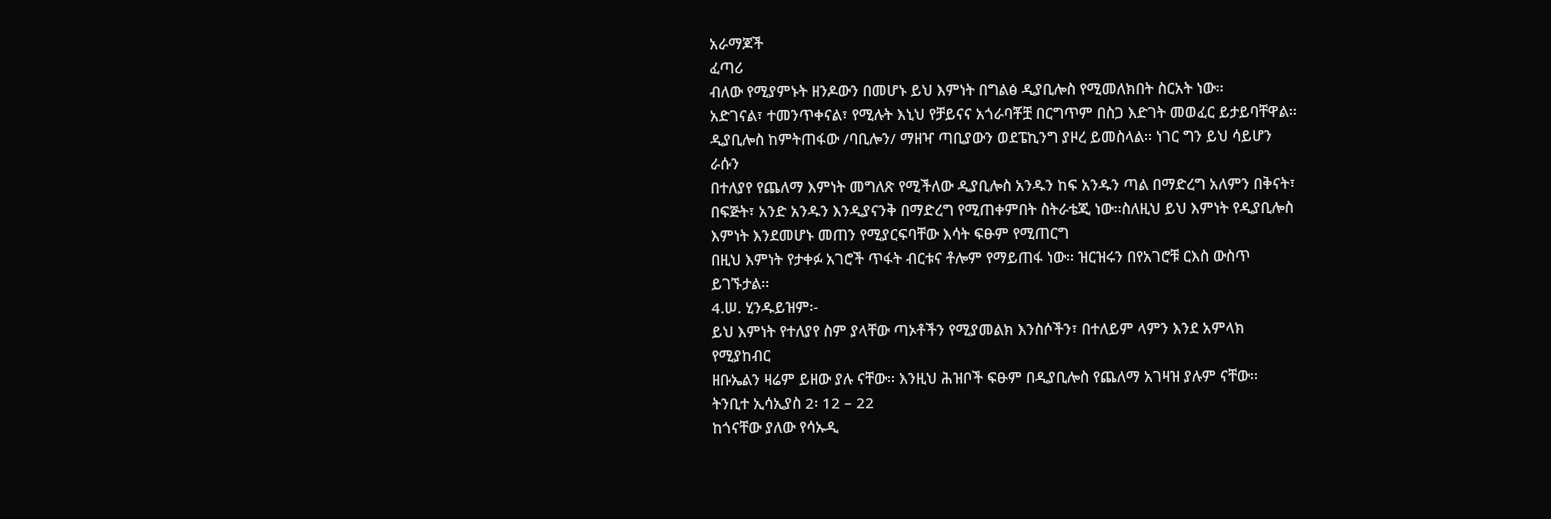አራማጆች
ፈጣሪ
ብለው የሚያምኑት ዘንዶውን በመሆኑ ይህ እምነት በግልፅ ዲያቢሎስ የሚመለክበት ስርአት ነው፡፡
አድገናል፣ ተመንጥቀናል፣ የሚሉት እኒህ የቻይናና አጎራባቾቿ በርግጥም በስጋ እድገት መወፈር ይታይባቸዋል፡፡
ዲያቢሎስ ከምትጠፋው /ባቢሎን/ ማዘዣ ጣቢያውን ወደፔኪንግ ያዞረ ይመስላል፡፡ ነገር ግን ይህ ሳይሆን
ራሱን
በተለያየ የጨለማ እምነት መግለጽ የሚችለው ዲያቢሎስ አንዱን ከፍ አንዱን ጣል በማድረግ አለምን በቅናት፣
በፍጅት፣ አንድ አንዱን እንዲያናንቅ በማድረግ የሚጠቀምበት ስትራቴጂ ነው፡፡ስለዚህ ይህ እምነት የዲያቢሎስ
እምነት እንደመሆኑ መጠን የሚያርፍባቸው እሳት ፍፁም የሚጠርግ
በዚህ እምነት የታቀፉ አገሮች ጥፋት ብርቱና ቶሎም የማይጠፋ ነው፡፡ ዝርዝሩን በየአገሮቹ ርእስ ውስጥ
ይገኙታል፡፡
4.ሠ. ሂንዱይዝም፡-
ይህ እምነት የተለያየ ስም ያላቸው ጣኦቶችን የሚያመልክ እንስሶችን፣ በተለይም ላምን እንደ አምላክ
የሚያከብር
ዘቡኤልን ዛሬም ይዘው ያሉ ናቸው፡፡ እንዚህ ሕዝቦች ፍፁም በዲያቢሎስ የጨለማ አገዛዝ ያሉም ናቸው፡፡
ትንቢተ ኢሳኢያስ 2፡ 12 – 22
ከጎናቸው ያለው የሳኡዲ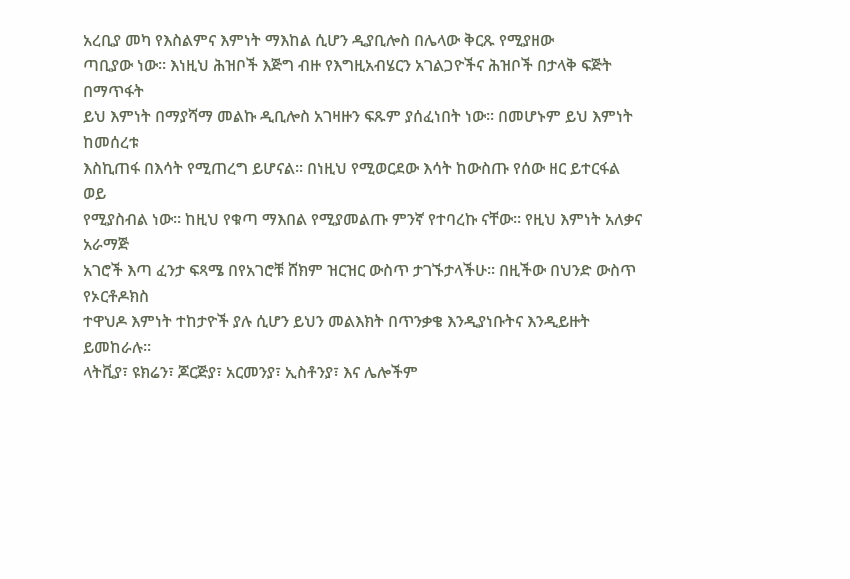አረቢያ መካ የእስልምና እምነት ማእከል ሲሆን ዲያቢሎስ በሌላው ቅርጹ የሚያዘው
ጣቢያው ነው፡፡ እነዚህ ሕዝቦች እጅግ ብዙ የእግዚአብሄርን አገልጋዮችና ሕዝቦች በታላቅ ፍጅት በማጥፋት
ይህ እምነት በማያሻማ መልኩ ዲቢሎስ አገዛዙን ፍጹም ያሰፈነበት ነው፡፡ በመሆኑም ይህ እምነት ከመሰረቱ
እስኪጠፋ በእሳት የሚጠረግ ይሆናል፡፡ በነዚህ የሚወርደው እሳት ከውስጡ የሰው ዘር ይተርፋል ወይ
የሚያስብል ነው፡፡ ከዚህ የቁጣ ማእበል የሚያመልጡ ምንኛ የተባረኩ ናቸው፡፡ የዚህ እምነት አለቃና አራማጅ
አገሮች እጣ ፈንታ ፍጻሜ በየአገሮቹ ሸክም ዝርዝር ውስጥ ታገኙታላችሁ፡፡ በዚችው በህንድ ውስጥ
የኦርቶዶክስ
ተዋህዶ እምነት ተከታዮች ያሉ ሲሆን ይህን መልእክት በጥንቃቄ እንዲያነቡትና እንዲይዙት ይመከራሉ፡፡
ላትቪያ፣ ዩክሬን፣ ጆርጅያ፣ አርመንያ፣ ኢስቶንያ፣ እና ሌሎችም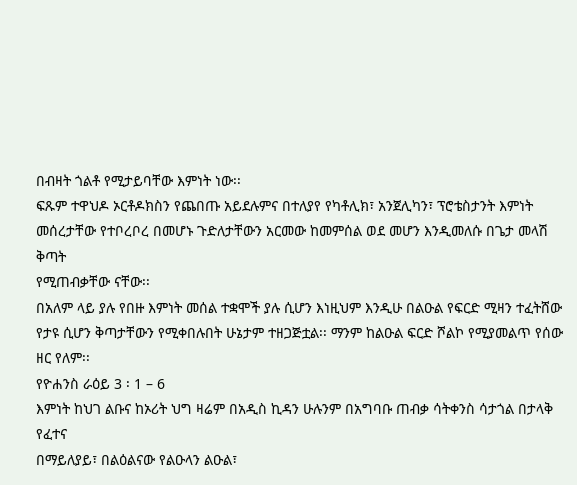በብዛት ጎልቶ የሚታይባቸው እምነት ነው፡፡
ፍጹም ተዋህዶ ኦርቶዶክስን የጨበጡ አይደሉምና በተለያየ የካቶሊክ፣ አንጀሊካን፣ ፕሮቴስታንት እምነት
መሰረታቸው የተቦረቦረ በመሆኑ ጉድለታቸውን አርመው ከመምሰል ወደ መሆን እንዲመለሱ በጌታ መላሽ
ቅጣት
የሚጠብቃቸው ናቸው፡፡
በአለም ላይ ያሉ የበዙ እምነት መሰል ተቋሞች ያሉ ሲሆን እነዚህም እንዲሁ በልዑል የፍርድ ሚዛን ተፈትሸው
የታዩ ሲሆን ቅጣታቸውን የሚቀበሉበት ሁኔታም ተዘጋጅቷል፡፡ ማንም ከልዑል ፍርድ ሾልኮ የሚያመልጥ የሰው
ዘር የለም፡፡
የዮሐንስ ራዕይ 3 ፡ 1 – 6
እምነት ከህገ ልቡና ከኦሪት ህግ ዛሬም በአዲስ ኪዳን ሁሉንም በአግባቡ ጠብቃ ሳትቀንስ ሳታጎል በታላቅ
የፈተና
በማይለያይ፣ በልዕልናው የልዑላን ልዑል፣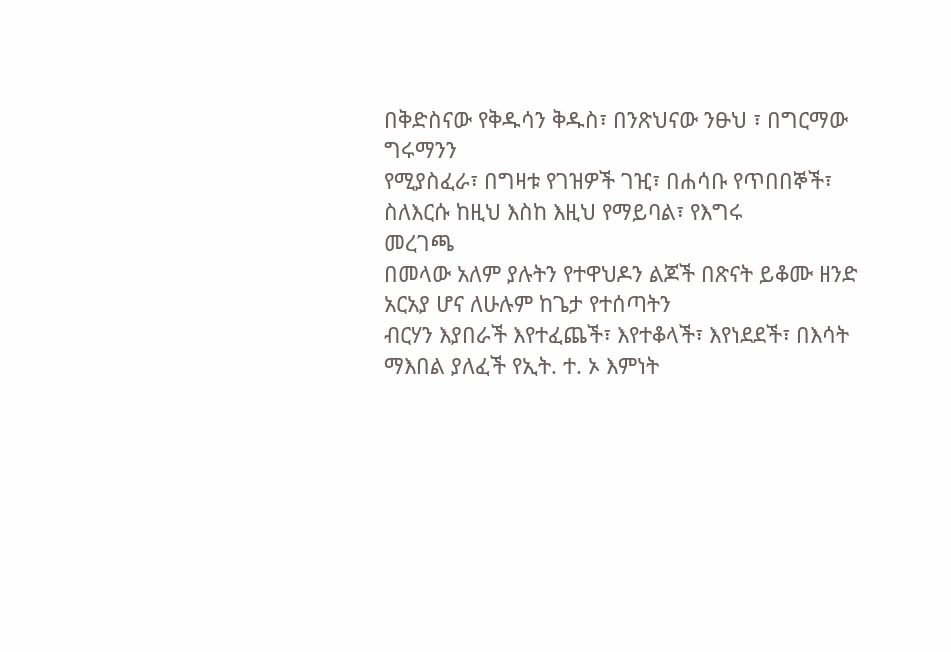በቅድስናው የቅዱሳን ቅዱስ፣ በንጽህናው ንፁህ ፣ በግርማው
ግሩማንን
የሚያስፈራ፣ በግዛቱ የገዝዎች ገዢ፣ በሐሳቡ የጥበበኞች፣ ስለእርሱ ከዚህ እስከ እዚህ የማይባል፣ የእግሩ
መረገጫ
በመላው አለም ያሉትን የተዋህዶን ልጆች በጽናት ይቆሙ ዘንድ አርአያ ሆና ለሁሉም ከጌታ የተሰጣትን
ብርሃን እያበራች እየተፈጨች፣ እየተቆላች፣ እየነደደች፣ በእሳት ማእበል ያለፈች የኢት. ተ. ኦ እምነት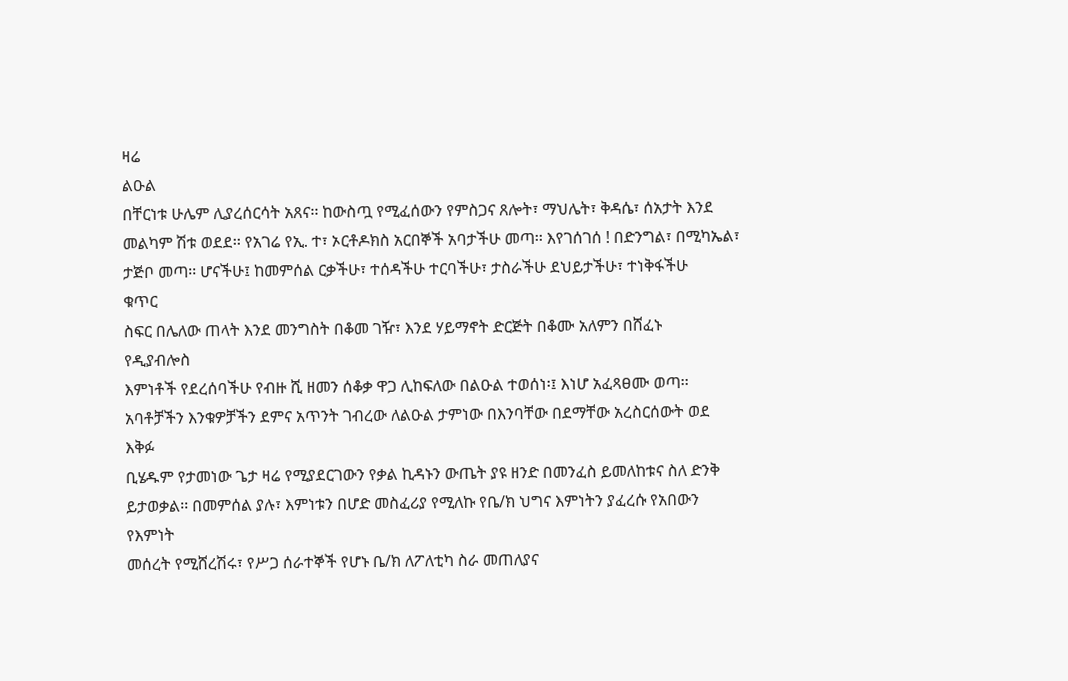ዛሬ
ልዑል
በቸርነቱ ሁሌም ሊያረሰርሳት አጸና፡፡ ከውስጧ የሚፈሰውን የምስጋና ጸሎት፣ ማህሌት፣ ቅዳሴ፣ ሰአታት እንደ
መልካም ሽቱ ወደደ፡፡ የአገሬ የኢ. ተ፣ ኦርቶዶክስ አርበኞች አባታችሁ መጣ፡፡ እየገሰገሰ ! በድንግል፣ በሚካኤል፣
ታጅቦ መጣ፡፡ ሆናችሁ፤ ከመምሰል ርቃችሁ፣ ተሰዳችሁ ተርባችሁ፣ ታስራችሁ ደህይታችሁ፣ ተነቅፋችሁ
ቁጥር
ስፍር በሌለው ጠላት እንደ መንግስት በቆመ ገዥ፣ እንደ ሃይማኖት ድርጅት በቆሙ አለምን በሸፈኑ
የዲያብሎስ
እምነቶች የደረሰባችሁ የብዙ ሺ ዘመን ሰቆቃ ዋጋ ሊከፍለው በልዑል ተወሰነ፡፤ እነሆ አፈጻፀሙ ወጣ፡፡
አባቶቻችን እንቁዎቻችን ደምና አጥንት ገብረው ለልዑል ታምነው በእንባቸው በደማቸው አረስርሰውት ወደ
እቅፉ
ቢሄዱም የታመነው ጌታ ዛሬ የሚያደርገውን የቃል ኪዳኑን ውጤት ያዩ ዘንድ በመንፈስ ይመለከቱና ስለ ድንቅ
ይታወቃል፡፡ በመምሰል ያሉ፣ እምነቱን በሆድ መስፈሪያ የሚለኩ የቤ/ክ ህግና እምነትን ያፈረሱ የአበውን
የእምነት
መሰረት የሚሸረሽሩ፣ የሥጋ ሰራተኞች የሆኑ ቤ/ክ ለፖለቲካ ስራ መጠለያና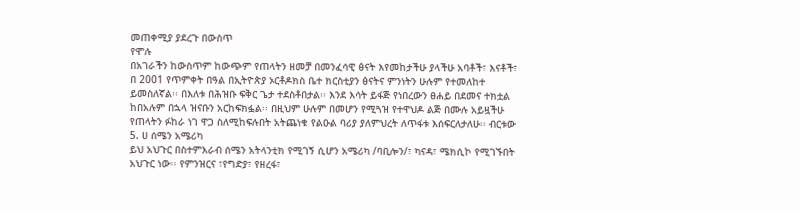መጠቀሚያ ያደረጉ በውስጥ
የሞሉ
በአገራችን ከውስጥም ከውጭም የጠላትን ዘመቻ በመንፈሳዊ ፅናት እየመከታችሁ ያላችሁ አባቶች፣ እናቶች፣
በ 2001 የጥምቀት በዓል በኢትዮጵያ ኦርቶዶክስ ቤተ ክርስቲያን ፅናትና ምንነትን ሁሉም የተመለከተ
ይመስለኛል፡፡ በእለቱ በሕዝቡ ፍቅር ጌታ ተደስቶበታል፡፡ እንደ እሳት ይፋጅ የነበረውን ፀሐይ በደመና ተክቷል
ከበአሉም በኋላ ዝናቡን አርከፍክፏል፡፡ በዚህም ሁሉም በመሆን የሚጓዝ የተዋህዶ ልጅ በሙሉ አይዟችሁ
የጠላትን ፉከራ ነገ ዋጋ ስለሚከፍሉበት አትጨነቁ የልዑል ባሪያ ያለምህረት ለጥፋቱ እሰፍርለታለሁ፡፡ ብርቱው
5. ሀ ሰሜን አሜሪካ
ይህ አህጉር በስተምእራብ ሰሜን አትላንቲክ የሚገኝ ሲሆን አሜሪካ /ባቢሎን/፣ ካናዳ፣ ሜክሲኮ የሚገኙበት
አህጉር ነው፡፡ የምንዝርና ፣የግድያ፣ የዘረፋ፣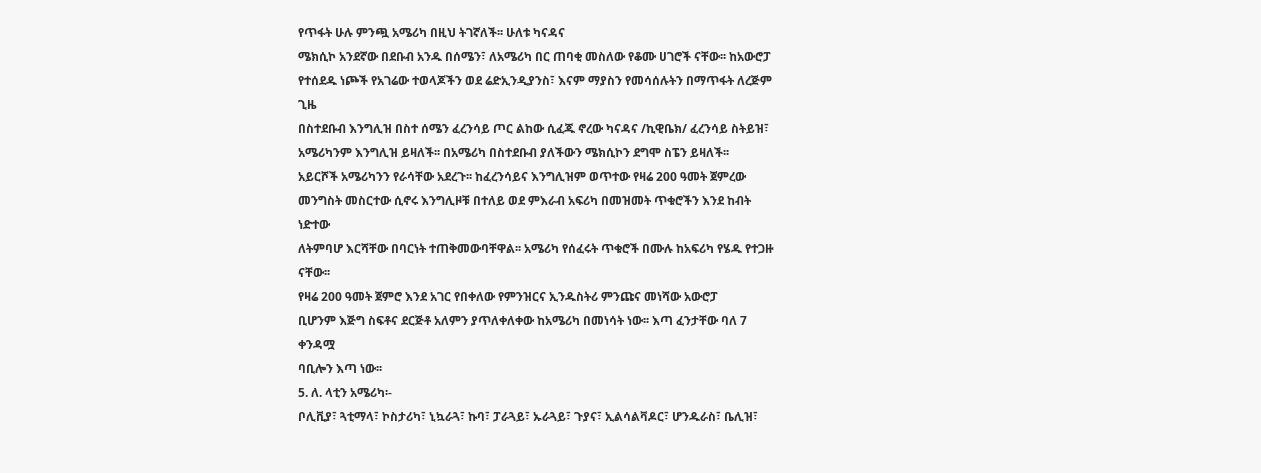የጥፋት ሁሉ ምንጯ አሜሪካ በዚህ ትገኛለች፡፡ ሁለቱ ካናዳና
ሜክሲኮ አንደኛው በደቡብ አንዱ በሰሜን፣ ለአሜሪካ በር ጠባቂ መስለው የቆሙ ሀገሮች ናቸው፡፡ ከአውሮፓ
የተሰደዱ ነጮች የአገሬው ተወላጆችን ወደ ሬድኢንዲያንስ፣ እናም ማያስን የመሳሰሉትን በማጥፋት ለረጅም
ጊዜ
በስተደቡብ እንግሊዝ በስተ ሰሜን ፈረንሳይ ጦር ልከው ሲፈጁ ኖረው ካናዳና /ኪዊቤክ/ ፈረንሳይ ስትይዝ፣
አሜሪካንም እንግሊዝ ይዛለች፡፡ በአሜሪካ በስተደቡብ ያለችውን ሜክሲኮን ደግሞ ስፔን ይዛለች፡፡
አይርሾች አሜሪካንን የራሳቸው አደረጉ፡፡ ከፈረንሳይና እንግሊዝም ወጥተው የዛሬ 200 ዓመት ጀምረው
መንግስት መስርተው ሲኖሩ እንግሊዞቹ በተለይ ወደ ምእራብ አፍሪካ በመዝመት ጥቁሮችን እንደ ከብት
ነድተው
ለትምባሆ እርሻቸው በባርነት ተጠቅመውባቸዋል፡፡ አሜሪካ የሰፈሩት ጥቁሮች በሙሉ ከአፍሪካ የሄዱ የተጋዙ
ናቸው፡፡
የዛሬ 200 ዓመት ጀምሮ እንደ አገር የበቀለው የምንዝርና ኢንዱስትሪ ምንጩና መነሻው አውሮፓ
ቢሆንም እጅግ ስፍቶና ደርጅቶ አለምን ያጥለቀለቀው ከአሜሪካ በመነሳት ነው፡፡ እጣ ፈንታቸው ባለ 7
ቀንዳሟ
ባቢሎን እጣ ነው፡፡
5. ለ. ላቲን አሜሪካ፡-
ቦሊቪያ፣ ጓቲማላ፣ ኮስታሪካ፣ ኒኳራጓ፣ ኩባ፣ ፓራጓይ፣ ኡራጓይ፣ ጉያና፣ ኢልሳልቫዶር፣ ሆንዱራስ፣ ቤሊዝ፣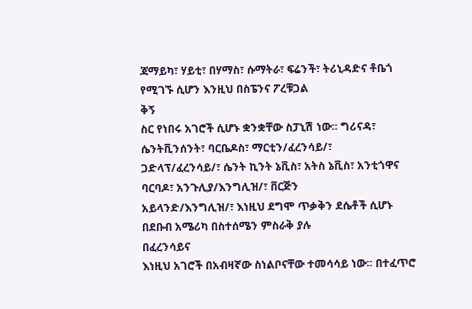ጃማይካ፣ ሃይቲ፣ በሃማስ፣ ሱማትራ፣ ፍሬንች፣ ትሪኒዳድና ቶቤጎ የሚገኙ ሲሆን እንዚህ በስፔንና ፖረቹጋል
ቅኝ
ስር የነበሩ አገሮች ሲሆኑ ቋንቋቸው ስፓኒሽ ነው፡፡ ግሪናዳ፣ ሴንትቪንሰንት፣ ባርቤዶስ፣ ማርቲን/ፈረንሳይ/፣
ጋድላፕ/ፈረንሳይ/፣ ሴንት ኪንት ኔቪስ፣ አትስ ኔቪስ፣ አንቲጎዋና ባርባዶ፣ አንጉሊያ/እንግሊዝ/፣ ቨርጅን
አይላንድ/እንግሊዝ/፣ እነዚህ ደግሞ ጥቃቅን ደሴቶች ሲሆኑ በደቡብ አሜሪካ በስተሰሜን ምስራቅ ያሉ
በፈረንሳይና
እነዚህ አገሮች በአብዛኛው ስነልቦናቸው ተመሳሳይ ነው፡፡ በተፈጥሮ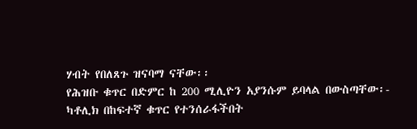ሃብት የበለጸጉ ዝናባማ ናቸው፡፡
የሕዝቡ ቁጥር በድምር ከ 200 ሚሊዮን አያንሱም ይባላል በውስጣቸው፡-
ካቶሊክ በከፍተኛ ቁጥር የተንሰራፋችበት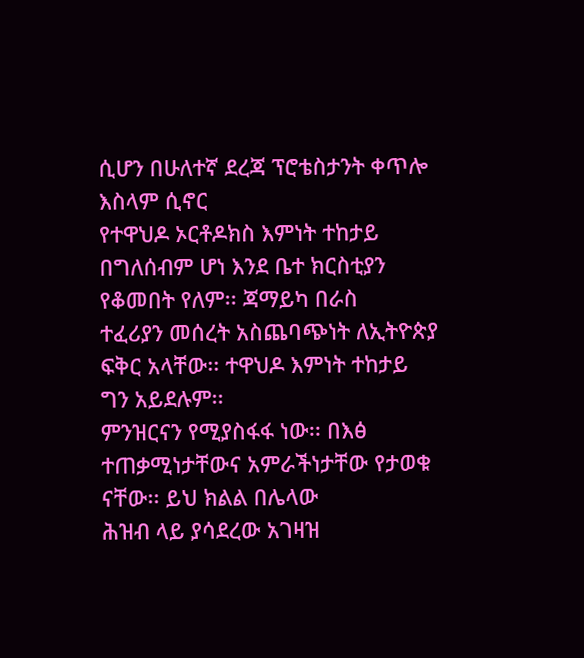ሲሆን በሁለተኛ ደረጃ ፕሮቴስታንት ቀጥሎ እስላም ሲኖር
የተዋህዶ ኦርቶዶክስ እምነት ተከታይ በግለሰብም ሆነ እንደ ቤተ ክርስቲያን የቆመበት የለም፡፡ ጃማይካ በራስ
ተፈሪያን መሰረት አስጨባጭነት ለኢትዮጵያ ፍቅር አላቸው፡፡ ተዋህዶ እምነት ተከታይ ግን አይደሉም፡፡
ምንዝርናን የሚያስፋፋ ነው፡፡ በእፅ ተጠቃሚነታቸውና አምራችነታቸው የታወቁ ናቸው፡፡ ይህ ክልል በሌላው
ሕዝብ ላይ ያሳደረው አገዛዝ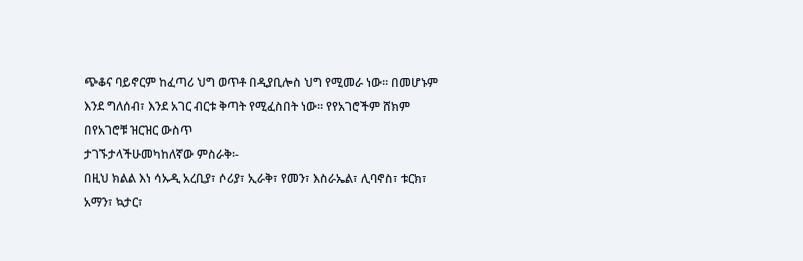ጭቆና ባይኖርም ከፈጣሪ ህግ ወጥቶ በዲያቢሎስ ህግ የሚመራ ነው፡፡ በመሆኑም
እንደ ግለሰብ፣ እንደ አገር ብርቱ ቅጣት የሚፈስበት ነው፡፡ የየአገሮችም ሸክም በየአገሮቹ ዝርዝር ውስጥ
ታገኙታላችሁመካከለኛው ምስራቅ፡-
በዚህ ክልል እነ ሳኡዲ አረቢያ፣ ሶሪያ፣ ኢራቅ፣ የመን፣ እስራኤል፣ ሊባኖስ፣ ቱርክ፣ አማን፣ ኳታር፣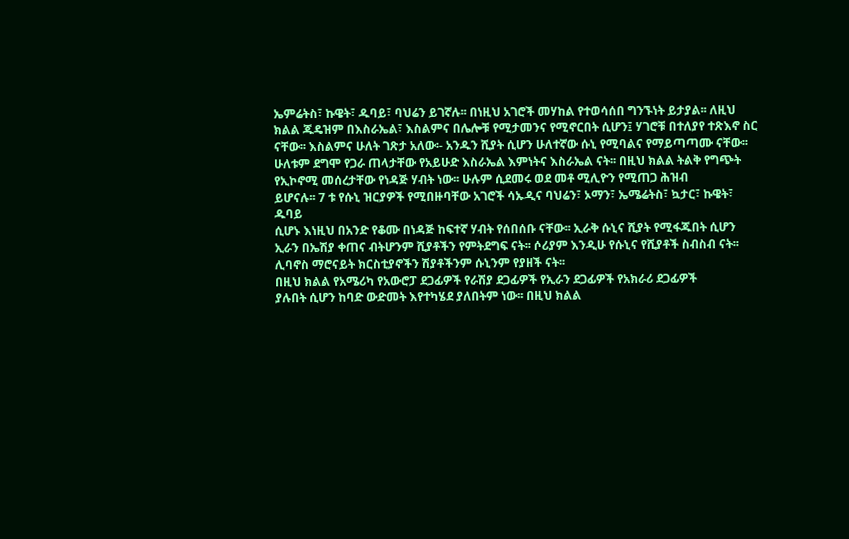ኤምሬትስ፣ ኩዌት፣ ዱባይ፣ ባህሬን ይገኛሉ፡፡ በነዚህ አገሮች መሃከል የተወሳሰበ ግንኙነት ይታያል፡፡ ለዚህ
ክልል ጁዴዝም በእስራኤል፣ እስልምና በሌሎቹ የሚታመንና የሚኖርበት ሲሆን፤ ሃገሮቹ በተለያየ ተጽእኖ ስር
ናቸው፡፡ እስልምና ሁለት ገጽታ አለው፡- አንዱን ሺያት ሲሆን ሁለተኛው ሱኒ የሚባልና የማይጣጣሙ ናቸው፡፡
ሁለቱም ደግሞ የጋራ ጠላታቸው የአይሁድ እስራኤል እምነትና እስራኤል ናት፡፡ በዚህ ክልል ትልቅ የግጭት
የኢኮኖሚ መሰረታቸው የነዳጅ ሃብት ነው፡፡ ሁሉም ሲደመሩ ወደ መቶ ሚሊዮን የሚጠጋ ሕዝብ
ይሆናሉ፡፡ 7 ቱ የሱኒ ዝርያዎች የሚበዙባቸው አገሮች ሳኡዲና ባህሬን፣ ኦማን፣ ኤሜሬትስ፣ ኳታር፣ ኩዌት፣
ዱባይ
ሲሆኑ እነዚህ በአንድ የቆሙ በነዳጅ ከፍተኛ ሃብት የሰበሰቡ ናቸው፡፡ ኢራቅ ሱኒና ሺያት የሚፋጁበት ሲሆን
ኢራን በኤሽያ ቀጠና ብትሆንም ሺያቶችን የምትደግፍ ናት፡፡ ሶሪያም እንዲሁ የሱኒና የሺያቶች ስብስብ ናት፡፡
ሊባኖስ ማሮናይት ክርስቲያኖችን ሽያቶችንም ሱኒንም የያዘች ናት፡፡
በዚህ ክልል የአሜሪካ የአውሮፓ ደጋፊዎች የራሽያ ደጋፊዎች የኢራን ደጋፊዎች የአክራሪ ደጋፊዎች
ያሉበት ሲሆን ከባድ ውድመት እየተካሄደ ያለበትም ነው፡፡ በዚህ ክልል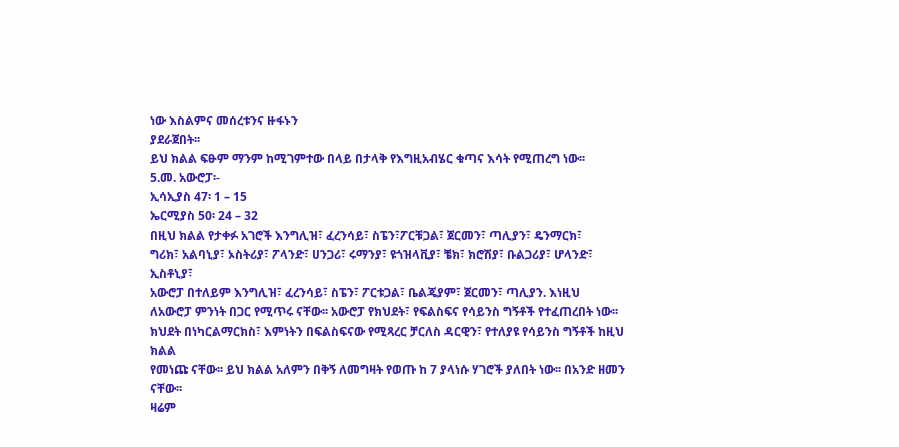ነው እስልምና መሰረቱንና ዙፋኑን
ያደራጀበት፡፡
ይህ ክልል ፍፁም ማንም ከሚገምተው በላይ በታላቅ የእግዚአብሄር ቁጣና እሳት የሚጠረግ ነው፡፡
5.መ. አውሮፓ፡-
ኢሳኢያስ 47፡ 1 – 15
ኤርሚያስ 50፡ 24 – 32
በዚህ ክልል የታቀፉ አገሮች እንግሊዝ፣ ፈረንሳይ፣ ስፔን፣ፖርቹጋል፣ ጀርመን፣ ጣሊያን፣ ዴንማርክ፣
ግሪክ፣ አልባኒያ፣ ኦስትሪያ፣ ፖላንድ፣ ሀንጋሪ፣ ሩማንያ፣ ዩጎዝላቪያ፣ ቼክ፣ ክሮሽያ፣ ቡልጋሪያ፣ ሆላንድ፣
ኢስቶኒያ፣
አውሮፓ በተለይም እንግሊዝ፣ ፈረንሳይ፣ ስፔን፣ ፖርቱጋል፣ ቤልጄያም፣ ጀርመን፣ ጣሊያን. እነዚህ
ለአውሮፓ ምንነት በጋር የሚጥሩ ናቸው፡፡ አውሮፓ የክህደት፣ የፍልስፍና የሳይንስ ግኝቶች የተፈጠረበት ነው፡፡
ክህደት በነካርልማርክስ፣ እምነትን በፍልስፍናው የሚጻረር ቻርለስ ዳርዊን፣ የተለያዩ የሳይንስ ግኝቶች ከዚህ
ክልል
የመነጩ ናቸው፡፡ ይህ ክልል አለምን በቅኝ ለመግዛት የወጡ ከ 7 ያላነሱ ሃገሮች ያለበት ነው፡፡ በአንድ ዘመን
ናቸው፡፡
ዛሬም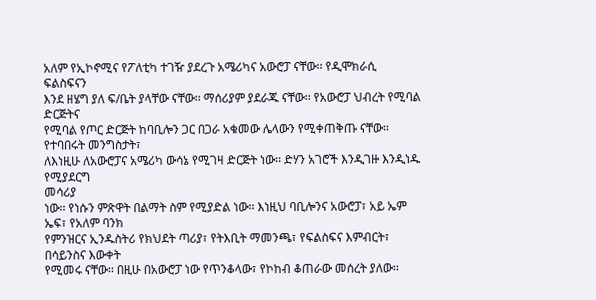አለም የኢኮኖሚና የፖለቲካ ተገዥ ያደረጉ አሜሪካና አውሮፓ ናቸው፡፡ የዲሞክራሲ ፍልስፍናን
እንደ ዘሄግ ያለ ፍ/ቤት ያላቸው ናቸው፡፡ ማሰሪያም ያደራጁ ናቸው፡፡ የአውሮፓ ህብረት የሚባል ድርጅትና
የሚባል የጦር ድርጅት ከባቢሎን ጋር በጋራ አቁመው ሌላውን የሚቀጠቅጡ ናቸው፡፡ የተባበሩት መንግስታት፣
ለእነዚሁ ለአውሮፓና አሜሪካ ውሳኔ የሚገዛ ድርጅት ነው፡፡ ድሃን አገሮች እንዲገዙ እንዲነዱ የሚያደርግ
መሳሪያ
ነው፡፡ የነሱን ምጽዋት በልማት ስም የሚያድል ነው፡፡ እነዚህ ባቢሎንና አውሮፓ፣ አይ ኤም ኤፍ፣ የአለም ባንክ
የምንዝርና ኢንዱስትሪ የክህደት ጣሪያ፣ የትእቢት ማመንጫ፣ የፍልስፍና እምብርት፣ በሳይንስና እውቀት
የሚመሩ ናቸው፡፡ በዚሁ በአውሮፓ ነው የጥንቆላው፣ የኮከብ ቆጠራው መሰረት ያለው፡፡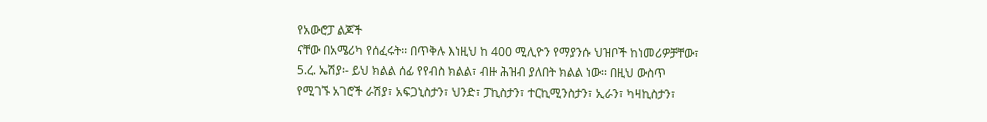የአውሮፓ ልጆች
ናቸው በአሜሪካ የሰፈሩት፡፡ በጥቅሉ እነዚህ ከ 400 ሚሊዮን የማያንሱ ህዝቦች ከነመሪዎቻቸው፣
5.ረ. ኤሽያ፡- ይህ ክልል ሰፊ የየብስ ክልል፣ ብዙ ሕዝብ ያለበት ክልል ነው፡፡ በዚህ ውስጥ
የሚገኙ አገሮች ራሽያ፣ አፍጋኒስታን፣ ህንድ፣ ፓኪስታን፣ ተርኪሚንስታን፣ ኢራን፣ ካዛኪስታን፣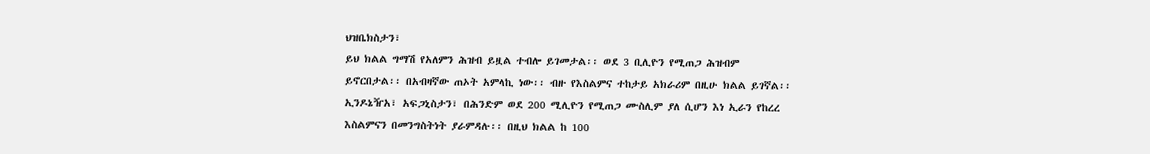ህዝቤክስታን፣
ይህ ክልል ግማሽ የአለምን ሕዝብ ይዟል ተብሎ ይገመታል፡፡ ወደ 3 ቢሊዮን የሚጠጋ ሕዝብም
ይኖርበታል፡፡ በአብዛኛው ጠኦት አምላኪ ነው፡፡ ብዙ የእስልምና ተከታይ አክራሪም በዚሁ ክልል ይገኛል፡፡
ኢንዶኔዥአ፣ አፍጋኒስታን፣ በሕንድም ወደ 200 ሚሊዮን የሚጠጋ ሙስሊም ያለ ሲሆን እነ ኢራን የከረረ
እስልምናን በመንግስትነት ያራምዳሉ፡፡ በዚህ ክልል ከ 100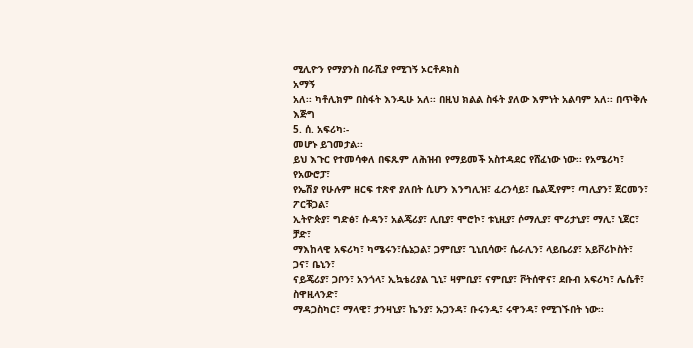ሚሊዮን የማያንስ በራሺያ የሚገኝ ኦርቶዶክስ
አማኝ
አለ፡፡ ካቶሊክም በስፋት እንዲሁ አለ፡፡ በዚህ ክልል ስፋት ያለው እምነት አልባም አለ፡፡ በጥቅሉ እጅግ
5. ሰ. አፍሪካ፡-
መሆኑ ይገመታል፡፡
ይህ እጉር የተመሳቀለ በፍጹም ለሕዝብ የማይመች አስተዳደር የሸፈነው ነው፡፡ የአሜሪካ፣ የአውሮፓ፣
የኤሽያ የሁሉም ዘርፍ ተጽኖ ያለበት ሲሆን እንግሊዝ፣ ፈረንሳይ፣ ቤልጂየም፣ ጣሊያን፣ ጀርመን፣ ፖርቹጋል፣
ኢትዮጵያ፣ ግድፅ፣ ሱዳን፣ አልጄሪያ፣ ሊቢያ፣ ሞሮኮ፣ ቱኒዚያ፣ ሶማሊያ፣ ሞሪታኒያ፣ ማሊ፣ ኒጀር፣ ቻድ፣
ማእከላዊ አፍሪካ፣ ካሜሩን፣ሴኔጋል፣ ጋምቢያ፣ ጊኒቢሳው፣ ሴራሊን፣ ላይቤሪያ፣ አይቮሪኮስት፣ ጋና፣ ቤኒን፣
ናይጄሪያ፣ ጋቦን፣ አንጎላ፣ ኢኳቴሪያል ጊኒ፣ ዛምቢያ፣ ናምቢያ፣ ቮትሰዋና፣ ደቡብ አፍሪካ፣ ሌሴቶ፣ ስዋዚላንድ፣
ማዳጋስካር፣ ማላዊ፣ ታንዛኒያ፣ ኬንያ፣ ኡጋንዳ፣ ቡሩንዲ፣ ሩዋንዳ፣ የሚገኙበት ነው፡፡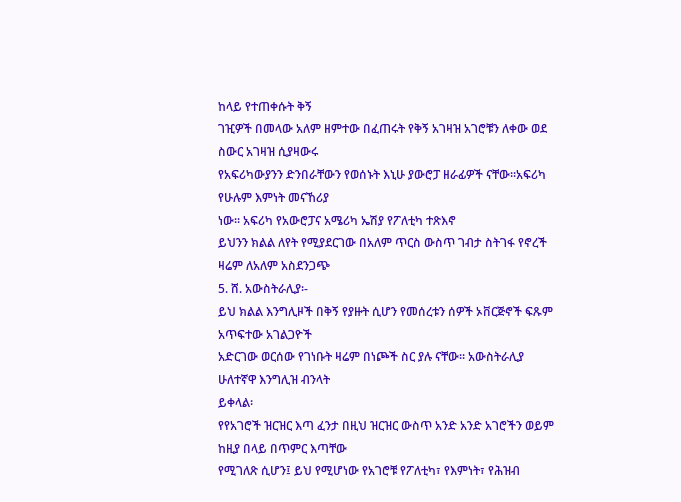ከላይ የተጠቀሱት ቅኝ
ገዢዎች በመላው አለም ዘምተው በፈጠሩት የቅኝ አገዛዝ አገሮቹን ለቀው ወደ ስውር አገዛዝ ሲያዛውሩ
የአፍሪካውያንን ድንበራቸውን የወሰኑት እኒሁ ያውሮፓ ዘራፊዎች ናቸው፡፡አፍሪካ የሁሉም እምነት መናኸሪያ
ነው፡፡ አፍሪካ የአውሮፓና አሜሪካ ኤሽያ የፖለቲካ ተጽእኖ
ይህንን ክልል ለየት የሚያደርገው በአለም ጥርስ ውስጥ ገብታ ስትገፋ የኖረች ዛሬም ለአለም አስደንጋጭ
5. ሸ. አውስትራሊያ፡-
ይህ ክልል እንግሊዞች በቅኝ የያዙት ሲሆን የመሰረቱን ሰዎች ኦቨርጅኖች ፍጹም አጥፍተው አገልጋዮች
አድርገው ወርሰው የገነቡት ዛሬም በነጮች ስር ያሉ ናቸው፡፡ አውስትራሊያ ሁለተኛዋ እንግሊዝ ብንላት
ይቀላል፡
የየአገሮች ዝርዝር እጣ ፈንታ በዚህ ዝርዝር ውስጥ አንድ አንድ አገሮችን ወይም ከዚያ በላይ በጥምር እጣቸው
የሚገለጽ ሲሆን፤ ይህ የሚሆነው የአገሮቹ የፖለቲካ፣ የእምነት፣ የሕዝብ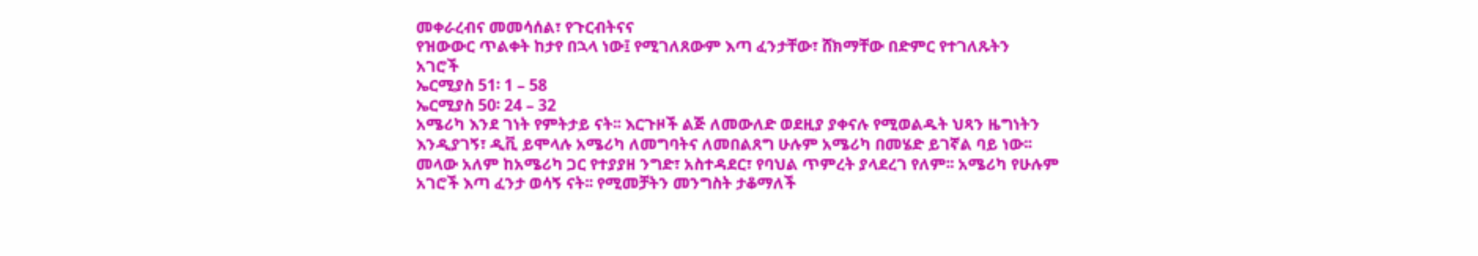መቀራረብና መመሳሰል፣ የጉርብትናና
የዝውውር ጥልቀት ከታየ በኋላ ነው፤ የሚገለጸውም እጣ ፈንታቸው፣ ሸክማቸው በድምር የተገለጹትን
አገሮች
ኤርሚያስ 51፡ 1 – 58
ኤርሚያስ 50፡ 24 – 32
አሜሪካ እንደ ገነት የምትታይ ናት፡፡ እርጉዞች ልጅ ለመውለድ ወደዚያ ያቀናሉ የሚወልዱት ህጻን ዜግነትን
እንዲያገኝ፣ ዲቪ ይሞላሉ አሜሪካ ለመግባትና ለመበልጸግ ሁሉም አሜሪካ በመሄድ ይገኛል ባይ ነው፡፡
መላው አለም ከአሜሪካ ጋር የተያያዘ ንግድ፣ አስተዳደር፣ የባህል ጥምረት ያላደረገ የለም፡፡ አሜሪካ የሁሉም
አገሮች እጣ ፈንታ ወሳኝ ናት፡፡ የሚመቻትን መንግስት ታቆማለች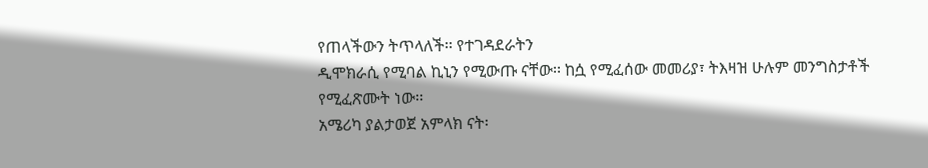የጠላችውን ትጥላለች፡፡ የተገዳደራትን
ዲሞክራሲ የሚባል ኪኒን የሚውጡ ናቸው፡፡ ከሷ የሚፈሰው መመሪያ፣ ትእዛዝ ሁሉም መንግስታቶች
የሚፈጽሙት ነው፡፡
አሜሪካ ያልታወጀ አምላክ ናት፡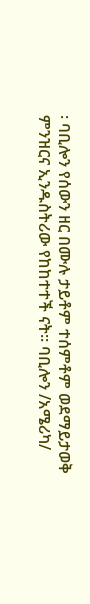፡ ባቢሎን የሰውን ዘር በሙሉ ታይቶም ተሰምቶም ወደማይታወቅ
ምንዝርና ኢንዱስትሪው የከከተተች ናት፡፡ ባቢሎን /አሜሪካ/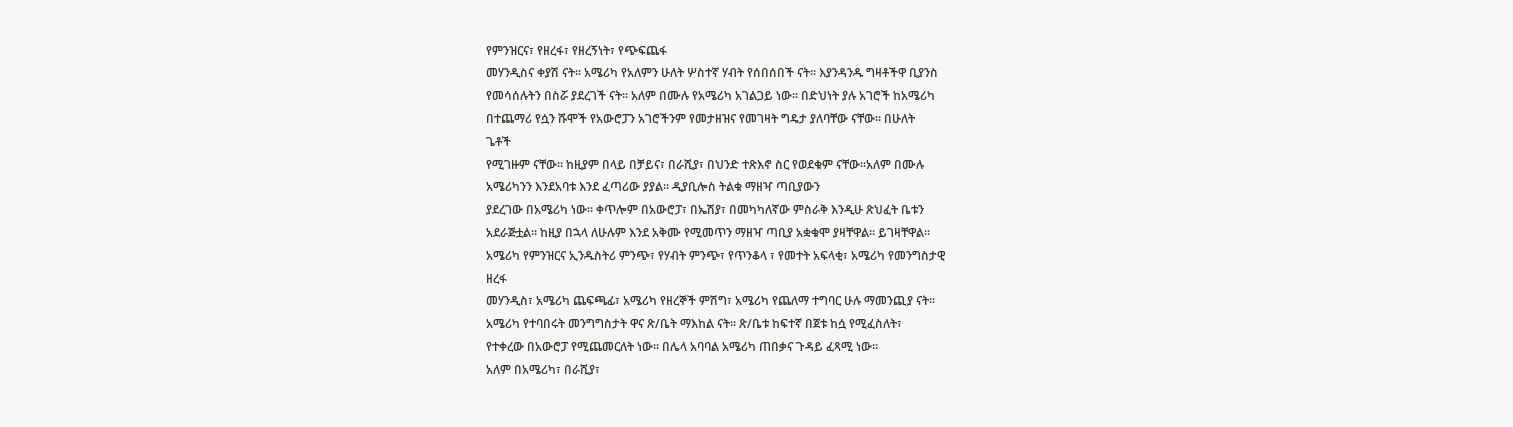የምንዝርና፣ የዘረፋ፣ የዘረኝነት፣ የጭፍጨፋ
መሃንዲስና ቀያሽ ናት፡፡ አሜሪካ የአለምን ሁለት ሦስተኛ ሃብት የሰበሰበች ናት፡፡ እያንዳንዱ ግዛቶችዋ ቢያንስ
የመሳሰሉትን በስሯ ያደረገች ናት፡፡ አለም በሙሉ የአሜሪካ አገልጋይ ነው፡፡ በድህነት ያሉ አገሮች ከአሜሪካ
በተጨማሪ የሷን ሹሞች የአውሮፓን አገሮችንም የመታዘዝና የመገዛት ግዴታ ያለባቸው ናቸው፡፡ በሁለት
ጌቶች
የሚገዙም ናቸው፡፡ ከዚያም በላይ በቻይና፣ በራሺያ፣ በህንድ ተጽእኖ ስር የወደቁም ናቸው፡፡አለም በሙሉ
አሜሪካንን እንደአባቱ እንደ ፈጣሪው ያያል፡፡ ዲያቢሎስ ትልቁ ማዘዣ ጣቢያውን
ያደረገው በአሜሪካ ነው፡፡ ቀጥሎም በአውሮፓ፣ በኤሽያ፣ በመካካለኛው ምስራቅ እንዲሁ ጽህፈት ቤቱን
አደራጅቷል፡፡ ከዚያ በኋላ ለሁሉም እንደ አቅሙ የሚመጥን ማዘዣ ጣቢያ አቋቁሞ ያዛቸዋል፡፡ ይገዛቸዋል፡፡
አሜሪካ የምንዝርና ኢንዱስትሪ ምንጭ፣ የሃብት ምንጭ፣ የጥንቆላ ፣ የመተት አፍላቂ፣ አሜሪካ የመንግስታዊ
ዘረፋ
መሃንዲስ፣ አሜሪካ ጨፍጫፊ፣ አሜሪካ የዘረኞች ምሽግ፣ አሜሪካ የጨለማ ተግባር ሁሉ ማመንጪያ ናት፡፡
አሜሪካ የተባበሩት መንግግስታት ዋና ጽ/ቤት ማእከል ናት፡፡ ጽ/ቤቱ ከፍተኛ በጀቱ ከሷ የሚፈስለት፣
የተቀረው በአውሮፓ የሚጨመርለት ነው፡፡ በሌላ አባባል አሜሪካ ጠበቃና ጉዳይ ፈጻሚ ነው፡፡
አለም በአሜሪካ፣ በራሺያ፣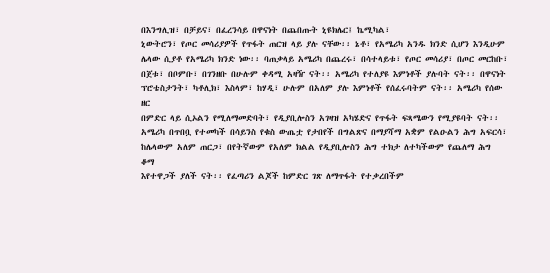በእንግሊዝ፣ በቻይና፣ በፈረንሳይ በዋናነት በጨበጡት ኒዩክሌር፤ ኬሚካል፣
ኒውትሮን፣ የጦር መሳሪያዎች የጥፋት ጠርዝ ላይ ያሉ ናቸው፡፡ ኔቶ፣ የአሜሪካ አንዱ ክንድ ሲሆን እንዲሁም
ሌላው ሲያቶ የአሜሪካ ክንድ ነው፡፡ ባጠቃላይ አሜሪካ በጨረሩ፣ በሳተላይቱ፣ የጦር መሳሪያ፣ በጦር መርከቡ፣
በጀቱ፣ በቦምቡ፣ በገንዘቡ በሁሉም ቀዳሚ አዛዥ ናት፡፡ አሜሪካ የተለያዩ እምነቶች ያሉባት ናት፡፡ በዋናነት
ፕሮቴስታንት፣ ካቶሊክ፣ እስላም፣ ከሃዲ፣ ሁሉም በአለም ያሉ እምነቶች የሰፈሩባትም ናት፡፡ አሜሪካ የሰው
ዘር
በምድር ላይ ሲኦልን የሚለማመድባት፣ የዲያቢሎስን አገዛዝ አካሄድና የጥፋት ፍጻሜውን የሚያዩባት ናት፡፡
አሜሪካ በጥበቧ የተመካች በሳይንስ የቁስ ውጤቷ የታበየች በግልጽና በማያሻማ አቋም የልዑልን ሕግ አፍርሳ፣
ከሌላውም አለም ጠርጋ፣ በየትኛውም የአለም ክልል የዲያቢሎስን ሕግ ተክታ ለተካችውም የጨለማ ሕግ
ቆማ
እየተዋጋች ያለች ናት፡፡ የፈጣሪን ልጆች ከምድር ገጽ ለማጥፋት የተቃረበችም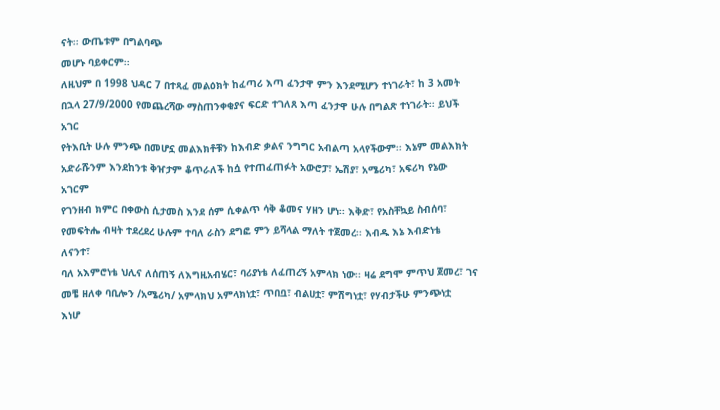ናት፡፡ ውጤቱም በግልባጭ
መሆኑ ባይቀርም፡፡
ለዚህም በ 1998 ህዳር 7 በተጻፈ መልዕክት ከፈጣሪ እጣ ፈንታዋ ምን እንደሚሆን ተነገራት፣ ከ 3 አመት
በኋላ 27/9/2000 የመጨረሻው ማስጠንቀቂያና ፍርድ ተገለጸ እጣ ፈንታዋ ሁሉ በግልጽ ተነገራት፡፡ ይህች
አገር
የትእቢት ሁሉ ምንጭ በመሆኗ መልእክቶቹን ከእብድ ቃልና ንግግር አብልጣ አላየችውም፡፡ እኔም መልእክት
አድራሹንም እንደከንቱ ቅዠታም ቆጥራለች ከሷ የተጠፈጠፉት አውሮፓ፣ ኤሽያ፣ አሜሪካ፣ አፍሪካ የኔው
አገርም
የገንዘብ ክምር በቀውስ ሲታመስ እንደ ሰም ሲቀልጥ ሳቅ ቆመና ሃዘን ሆነ፡፡ እቅድ፣ የአስቸኳይ ስብሰባ፣
የመፍትሔ ብዛት ተደረደረ ሁሉም ተባለ ራስን ደግፎ ምን ይሻላል ማለት ተጀመረ፡፡ እብዱ እኔ እብድነቴ
ለናንተ፣
ባለ አእምሮነቴ ህሊና ለሰጠኝ ለእግዚአብሄር፣ ባሪያነቴ ለፈጠረኝ አምላክ ነው፡፡ ዛሬ ደግሞ ምጥህ ጀመረ፣ ገና
መቼ ዘለቀ ባቢሎን /አሜሪካ/ አምላክህ አምላክነቷ፣ ጥበቧ፣ ብልሀቷ፣ ምሽግነቷ፣ የሃብታችሁ ምንጭነቷ
እነሆ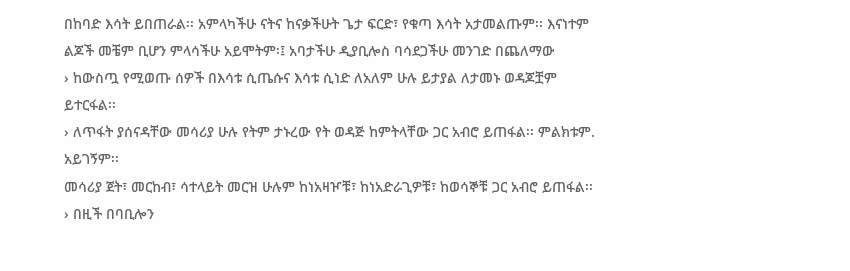በከባድ እሳት ይበጠራል፡፡ አምላካችሁ ናትና ከናቃችሁት ጌታ ፍርድ፣ የቁጣ እሳት አታመልጡም፡፡ እናነተም
ልጆች መቼም ቢሆን ምላሳችሁ አይሞትም፡፤ አባታችሁ ዲያቢሎስ ባሳደጋችሁ መንገድ በጨለማው
› ከውስጧ የሚወጡ ሰዎች በእሳቱ ሲጤሱና እሳቱ ሲነድ ለአለም ሁሉ ይታያል ለታመኑ ወዳጆቿም
ይተርፋል፡፡
› ለጥፋት ያሰናዳቸው መሳሪያ ሁሉ የትም ታኑረው የት ወዳጅ ከምትላቸው ጋር አብሮ ይጠፋል፡፡ ምልክቱም.
አይገኝም፡፡
መሳሪያ ጀት፣ መርከብ፣ ሳተላይት መርዝ ሁሉም ከነአዛዦቹ፣ ከነአድራጊዎቹ፣ ከወሳኞቹ ጋር አብሮ ይጠፋል፡፡
› በዚች በባቢሎን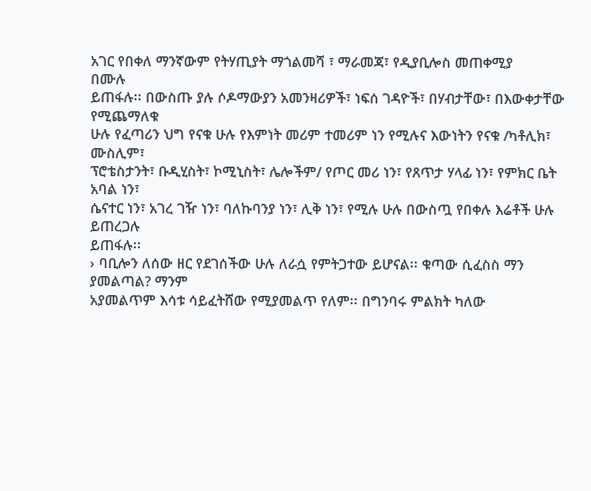አገር የበቀለ ማንኛውም የትሃጢያት ማጎልመሻ ፣ ማራመጃ፣ የዲያቢሎስ መጠቀሚያ
በሙሉ
ይጠፋሉ፡፡ በውስጡ ያሉ ሶዶማውያን አመንዛሪዎች፣ ነፍሰ ገዳዮች፣ በሃብታቸው፣ በእውቀታቸው
የሚጨማለቁ
ሁሉ የፈጣሪን ህግ የናቁ ሁሉ የእምነት መሪም ተመሪም ነን የሚሉና እውነትን የናቁ /ካቶሊክ፣ ሙስሊም፣
ፕሮቴስታንት፣ ቡዲሂስት፣ ኮሚኒስት፣ ሌሎችም/ የጦር መሪ ነን፣ የጸጥታ ሃላፊ ነን፣ የምክር ቤት አባል ነን፣
ሴናተር ነን፣ አገረ ገዥ ነን፣ ባለኩባንያ ነን፣ ሊቅ ነን፣ የሚሉ ሁሉ በውስጧ የበቀሉ እሬቶች ሁሉ ይጠረጋሉ
ይጠፋሉ፡፡
› ባቢሎን ለሰው ዘር የደገሰችው ሁሉ ለራሷ የምትጋተው ይሆናል፡፡ ቁጣው ሲፈስስ ማን ያመልጣል? ማንም
አያመልጥም እሳቱ ሳይፈትሸው የሚያመልጥ የለም፡፡ በግንባሩ ምልክት ካለው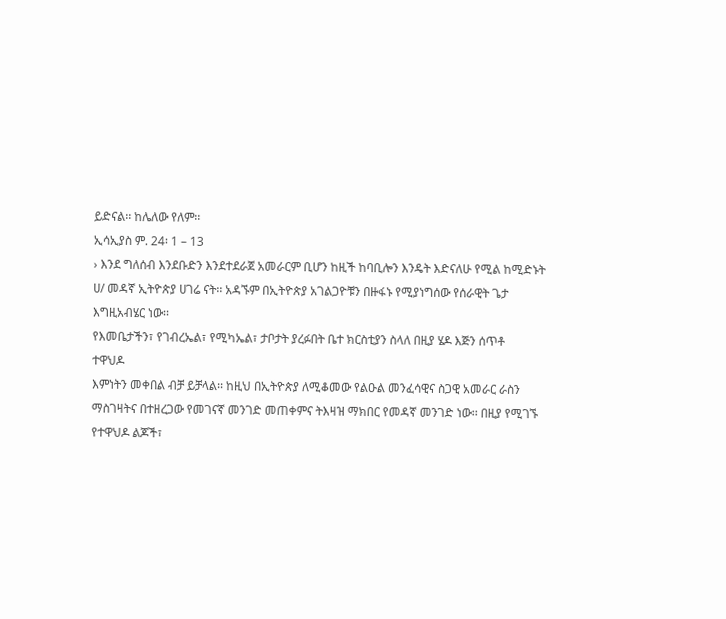ይድናል፡፡ ከሌለው የለም፡፡
ኢሳኢያስ ም. 24፡ 1 – 13
› እንደ ግለሰብ እንደቡድን እንደተደራጀ አመራርም ቢሆን ከዚች ከባቢሎን እንዴት እድናለሁ የሚል ከሚድኑት
ሀ/ መዳኛ ኢትዮጵያ ሀገሬ ናት፡፡ አዳኙም በኢትዮጵያ አገልጋዮቹን በዙፋኑ የሚያነግሰው የሰራዊት ጌታ
እግዚአብሄር ነው፡፡
የእመቤታችን፣ የገብረኤል፣ የሚካኤል፣ ታቦታት ያረፉበት ቤተ ክርስቲያን ስላለ በዚያ ሄዶ እጅን ሰጥቶ
ተዋህዶ
እምነትን መቀበል ብቻ ይቻላል፡፡ ከዚህ በኢትዮጵያ ለሚቆመው የልዑል መንፈሳዊና ስጋዊ አመራር ራስን
ማስገዛትና በተዘረጋው የመገናኛ መንገድ መጠቀምና ትእዛዝ ማክበር የመዳኛ መንገድ ነው፡፡ በዚያ የሚገኙ
የተዋህዶ ልጆች፣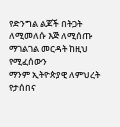የድንግል ልጆች በትጋት ለሚመለሱ እጅ ለሚሰጡ ማገልገል መርዳት ከዚህ የሚፈሰውን
ማንም ኢትዮጵያዊ ለምህረት የታሰበና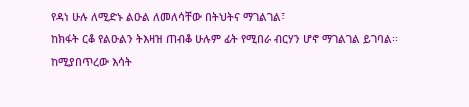የዳነ ሁሉ ለሚድኑ ልዑል ለመለሳቸው በትህትና ማገልገል፣
ከክፋት ርቆ የልዑልን ትእዛዝ ጠብቆ ሁሉም ፊት የሚበራ ብርሃን ሆኖ ማገልገል ይገባል፡፡ ከሚያበጥረው እሳት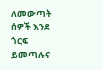ለመውጣት ሰዎች እንደ ጎርፍ ይመጣሉና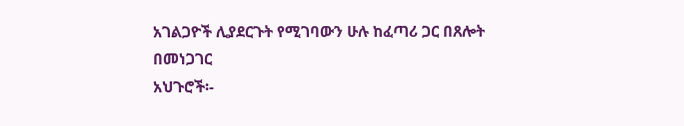አገልጋዮች ሊያደርጉት የሚገባውን ሁሉ ከፈጣሪ ጋር በጸሎት
በመነጋገር
አህጉሮች፡-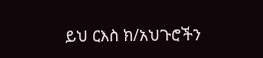ይህ ርእስ ክ/አህጉሮችን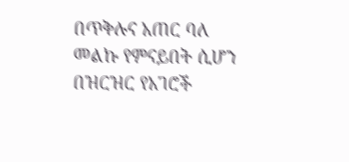በጥቅሉና አጠር ባለ መልኩ የምናይበት ሲሆን በዝርዝር የአገሮች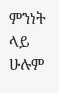ምንነት ላይ ሁሉም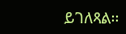ይገለጻል፡፡